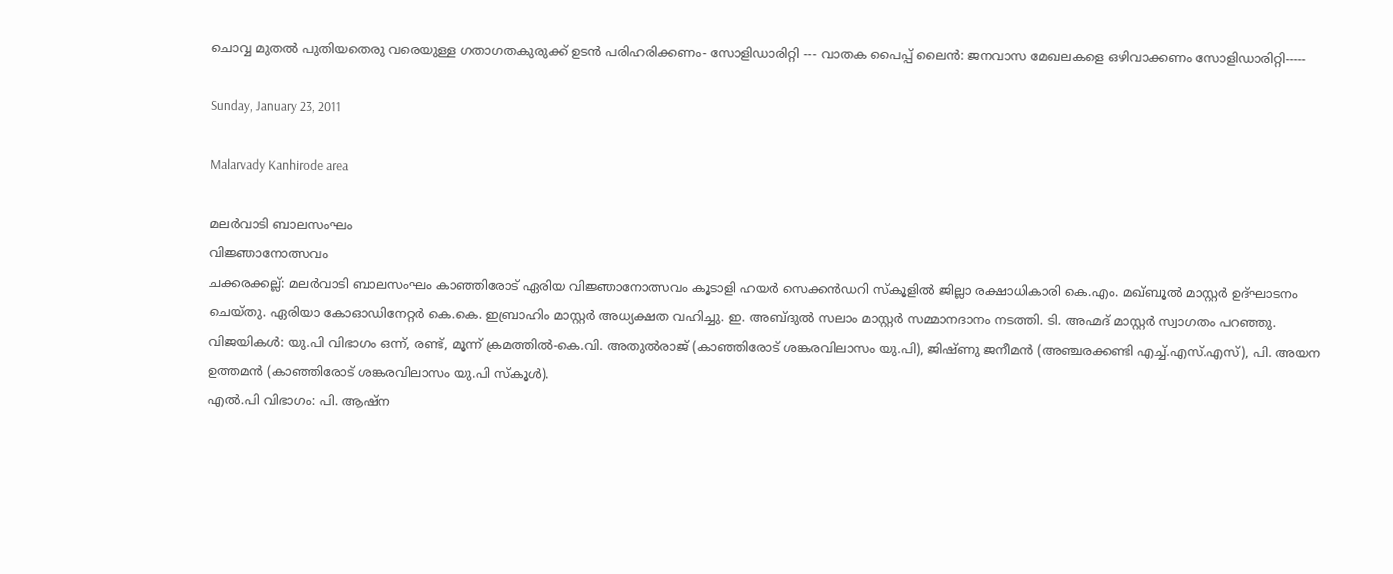ചൊവ്വ മുതല്‍ പുതിയതെരു വരെയുള്ള ഗതാഗതകുരുക്ക് ഉടന്‍ പരിഹരിക്കണം- സോളിഡാരിറ്റി --- വാതക പൈപ്പ് ലൈന്‍: ജനവാസ മേഖലകളെ ഒഴിവാക്കണം സോളിഡാരിറ്റി-----

Sunday, January 23, 2011

Malarvady Kanhirode area

മലര്‍വാടി ബാലസംഘം
വിജ്ഞാനോത്സവം
ചക്കരക്കല്ല്: മലര്‍വാടി ബാലസംഘം കാഞ്ഞിരോട് ഏരിയ വിജ്ഞാനോത്സവം കൂടാളി ഹയര്‍ സെക്കന്‍ഡറി സ്കൂളില്‍ ജില്ലാ രക്ഷാധികാരി കെ.എം. മഖ്ബൂല്‍ മാസ്റ്റര്‍ ഉദ്ഘാടനം ചെയ്തു. ഏരിയാ കോഓഡിനേറ്റര്‍ കെ.കെ. ഇബ്രാഹിം മാസ്റ്റര്‍ അധ്യക്ഷത വഹിച്ചു. ഇ. അബ്ദുല്‍ സലാം മാസ്റ്റര്‍ സമ്മാനദാനം നടത്തി. ടി. അഹ്മദ് മാസ്റ്റര്‍ സ്വാഗതം പറഞ്ഞു.
വിജയികള്‍: യു.പി വിഭാഗം ഒന്ന്, രണ്ട്, മൂന്ന് ക്രമത്തില്‍-കെ.വി. അതുല്‍രാജ് (കാഞ്ഞിരോട് ശങ്കരവിലാസം യു.പി), ജിഷ്ണു ജനീമന്‍ (അഞ്ചരക്കണ്ടി എച്ച്.എസ്.എസ്), പി. അയന ഉത്തമന്‍ (കാഞ്ഞിരോട് ശങ്കരവിലാസം യു.പി സ്കൂള്‍).
എല്‍.പി വിഭാഗം: പി. ആഷ്ന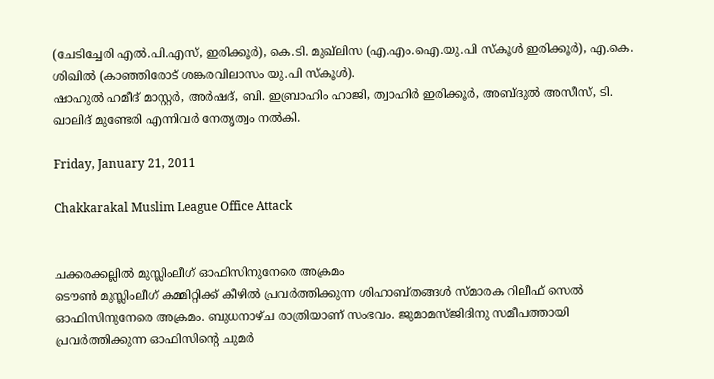(ചേടിച്ചേരി എല്‍.പി.എസ്, ഇരിക്കൂര്‍), കെ.ടി. മുഖ്ലിസ (എ.എം.ഐ.യു.പി സ്കൂള്‍ ഇരിക്കൂര്‍), എ.കെ. ശിഖില്‍ (കാഞ്ഞിരോട് ശങ്കരവിലാസം യു.പി സ്കൂള്‍).
ഷാഹുല്‍ ഹമീദ് മാസ്റ്റര്‍, അര്‍ഷദ്, ബി. ഇബ്രാഹിം ഹാജി, ത്വാഹിര്‍ ഇരിക്കൂര്‍, അബ്ദുല്‍ അസീസ്, ടി. ഖാലിദ് മുണ്ടേരി എന്നിവര്‍ നേതൃത്വം നല്‍കി.

Friday, January 21, 2011

Chakkarakal Muslim League Office Attack


ചക്കരക്കല്ലില്‍ മുസ്ലിംലീഗ് ഓഫിസിനുനേരെ അക്രമം
ടൌണ്‍ മുസ്ലിംലീഗ് കമ്മിറ്റിക്ക് കീഴില്‍ പ്രവര്‍ത്തിക്കുന്ന ശിഹാബ്തങ്ങള്‍ സ്മാരക റിലീഫ് സെല്‍ ഓഫിസിനുനേരെ അക്രമം. ബുധനാഴ്ച രാത്രിയാണ് സംഭവം. ജുമാമസ്ജിദിനു സമീപത്തായി പ്രവര്‍ത്തിക്കുന്ന ഓഫിസിന്റെ ചുമര്‍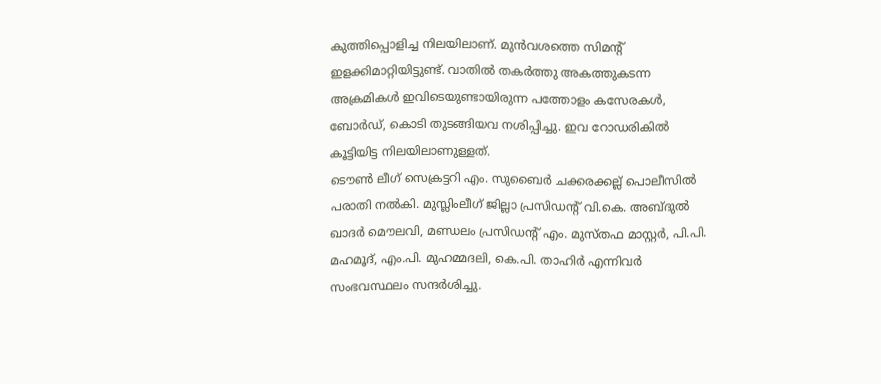കുത്തിപ്പൊളിച്ച നിലയിലാണ്. മുന്‍വശത്തെ സിമന്റ് ഇളക്കിമാറ്റിയിട്ടുണ്ട്. വാതില്‍ തകര്‍ത്തു അകത്തുകടന്ന അക്രമികള്‍ ഇവിടെയുണ്ടായിരുന്ന പത്തോളം കസേരകള്‍, ബോര്‍ഡ്, കൊടി തുടങ്ങിയവ നശിപ്പിച്ചു. ഇവ റോഡരികില്‍ കൂട്ടിയിട്ട നിലയിലാണുള്ളത്.
ടൌണ്‍ ലീഗ് സെക്രട്ടറി എം. സുബൈര്‍ ചക്കരക്കല്ല് പൊലീസില്‍ പരാതി നല്‍കി. മുസ്ലിംലീഗ് ജില്ലാ പ്രസിഡന്റ് വി.കെ. അബ്ദുല്‍ ഖാദര്‍ മൌലവി, മണ്ഡലം പ്രസിഡന്റ് എം. മുസ്തഫ മാസ്റ്റര്‍, പി.പി. മഹമൂദ്, എം.പി. മുഹമ്മദലി, കെ.പി. താഹിര്‍ എന്നിവര്‍ സംഭവസ്ഥലം സന്ദര്‍ശിച്ചു.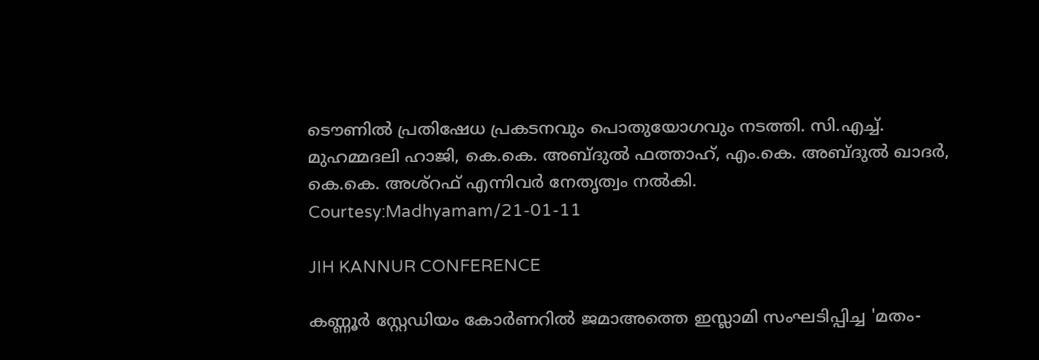ടൌണില്‍ പ്രതിഷേധ പ്രകടനവും പൊതുയോഗവും നടത്തി. സി.എച്ച്. മുഹമ്മദലി ഹാജി, കെ.കെ. അബ്ദുല്‍ ഫത്താഹ്, എം.കെ. അബ്ദുല്‍ ഖാദര്‍, കെ.കെ. അശ്റഫ് എന്നിവര്‍ നേതൃത്വം നല്‍കി.
Courtesy:Madhyamam/21-01-11

JIH KANNUR CONFERENCE

കണ്ണൂര്‍ സ്റ്റേഡിയം കോര്‍ണറില്‍ ജമാഅത്തെ ഇസ്ലാമി സംഘടിപ്പിച്ച 'മതം-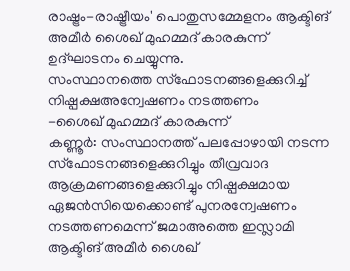രാഷ്ട്രം-രാഷ്ട്രീയം' പൊതുസമ്മേളനം ആക്ടിങ് അമീര്‍ ശൈഖ് മുഹമ്മദ് കാരകുന്ന് ഉദ്ഘാടനം ചെയ്യുന്നു.
സംസ്ഥാനത്തെ സ്ഫോടനങ്ങളെക്കുറിച്ച്
നിഷ്പക്ഷഅന്വേഷണം നടത്തണം
-ശൈഖ് മുഹമ്മദ് കാരകുന്ന്
കണ്ണൂര്‍: സംസ്ഥാനത്ത് പലപ്പോഴായി നടന്ന സ്ഫോടനങ്ങളെക്കുറിച്ചും തീവ്രവാദ ആക്രമണങ്ങളെക്കുറിച്ചും നിഷ്പക്ഷമായ ഏജന്‍സിയെക്കൊണ്ട് പുനരന്വേഷണം നടത്തണമെന്ന് ജമാഅത്തെ ഇസ്ലാമി ആക്ടിങ് അമീര്‍ ശൈഖ്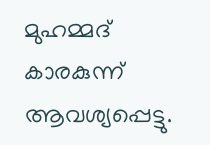മുഹമ്മദ് കാരകുന്ന് ആവശ്യപ്പെട്ടു.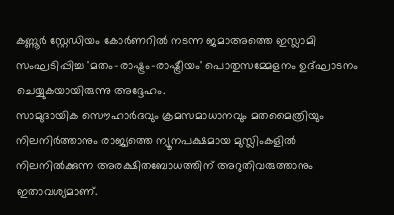കണ്ണൂര്‍ സ്റ്റേഡിയം കോര്‍ണറില്‍ നടന്ന ജമാഅത്തെ ഇസ്ലാമി സംഘടിപ്പിച്ച 'മതം-രാഷ്ട്രം-രാഷ്ട്രീയം' പൊതുസമ്മേളനം ഉദ്ഘാടനം ചെയ്യുകയായിരുന്നു അദ്ദേഹം.
സാമുദായിക സൌഹാര്‍ദവും ക്രമസമാധാനവും മതമൈത്രിയും നിലനിര്‍ത്താനും രാജ്യത്തെ ന്യൂനപക്ഷമായ മുസ്ലിംകളില്‍ നിലനില്‍ക്കുന്ന അരക്ഷിതബോധത്തിന് അറുതിവരുത്താനും ഇതാവശ്യമാണ്.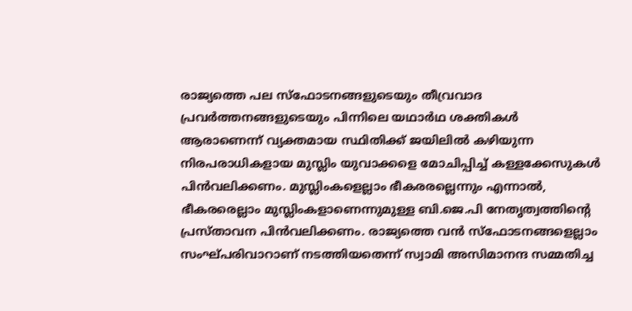രാജ്യത്തെ പല സ്ഫോടനങ്ങളുടെയും തീവ്രവാദ പ്രവര്‍ത്തനങ്ങളുടെയും പിന്നിലെ യഥാര്‍ഥ ശക്തികള്‍ ആരാണെന്ന് വ്യക്തമായ സ്ഥിതിക്ക് ജയിലില്‍ കഴിയുന്ന നിരപരാധികളായ മുസ്ലിം യുവാക്കളെ മോചിപ്പിച്ച് കള്ളക്കേസുകള്‍ പിന്‍വലിക്കണം. മുസ്ലിംകളെല്ലാം ഭീകരരല്ലെന്നും എന്നാല്‍, ഭീകരരെല്ലാം മുസ്ലിംകളാണെന്നുമുള്ള ബി.ജെ.പി നേതൃത്വത്തിന്റെ പ്രസ്താവന പിന്‍വലിക്കണം. രാജ്യത്തെ വന്‍ സ്ഫോടനങ്ങളെല്ലാം സംഘ്പരിവാറാണ് നടത്തിയതെന്ന് സ്വാമി അസിമാനന്ദ സമ്മതിച്ച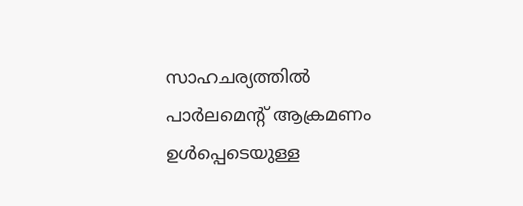സാഹചര്യത്തില്‍ പാര്‍ലമെന്റ് ആക്രമണം ഉള്‍പ്പെടെയുള്ള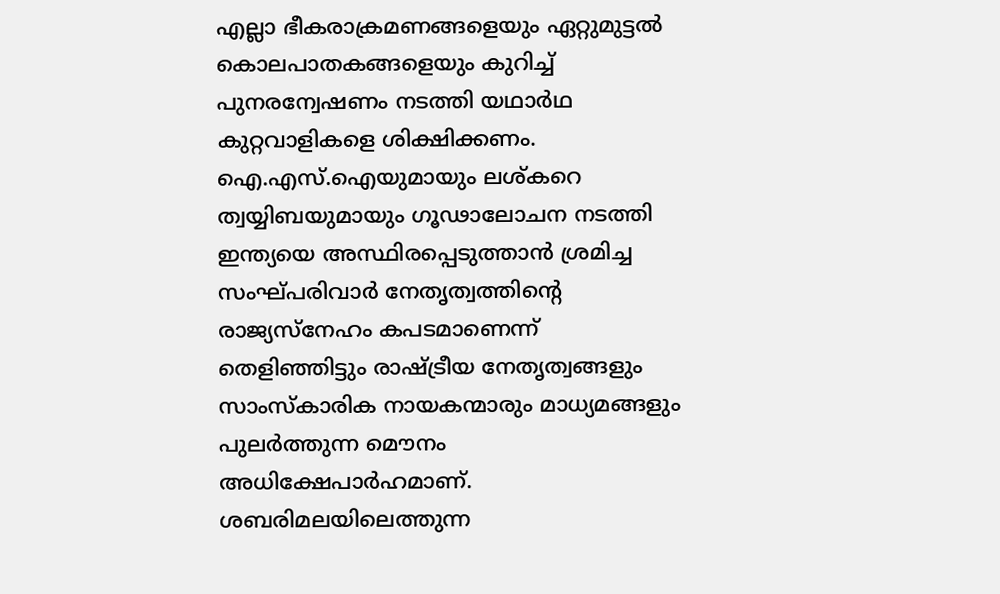എല്ലാ ഭീകരാക്രമണങ്ങളെയും ഏറ്റുമുട്ടല്‍ കൊലപാതകങ്ങളെയും കുറിച്ച് പുനരന്വേഷണം നടത്തി യഥാര്‍ഥ കുറ്റവാളികളെ ശിക്ഷിക്കണം. ഐ.എസ്.ഐയുമായും ലശ്കറെ ത്വയ്യിബയുമായും ഗൂഢാലോചന നടത്തി ഇന്ത്യയെ അസ്ഥിരപ്പെടുത്താന്‍ ശ്രമിച്ച സംഘ്പരിവാര്‍ നേതൃത്വത്തിന്റെ രാജ്യസ്നേഹം കപടമാണെന്ന് തെളിഞ്ഞിട്ടും രാഷ്ട്രീയ നേതൃത്വങ്ങളും സാംസ്കാരിക നായകന്മാരും മാധ്യമങ്ങളും പുലര്‍ത്തുന്ന മൌനം അധിക്ഷേപാര്‍ഹമാണ്. ശബരിമലയിലെത്തുന്ന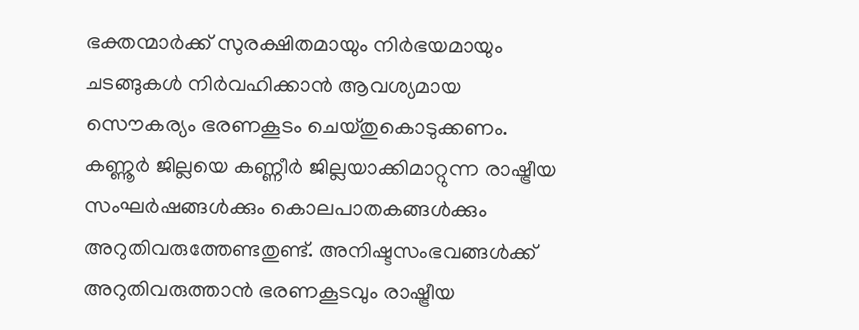ഭക്തന്മാര്‍ക്ക് സുരക്ഷിതമായും നിര്‍ഭയമായും ചടങ്ങുകള്‍ നിര്‍വഹിക്കാന്‍ ആവശ്യമായ സൌകര്യം ഭരണകൂടം ചെയ്തുകൊടുക്കണം. കണ്ണൂര്‍ ജില്ലയെ കണ്ണീര്‍ ജില്ലയാക്കിമാറ്റുന്ന രാഷ്ട്രീയ സംഘര്‍ഷങ്ങള്‍ക്കും കൊലപാതകങ്ങള്‍ക്കും അറുതിവരുത്തേണ്ടതുണ്ട്. അനിഷ്ടസംഭവങ്ങള്‍ക്ക് അറുതിവരുത്താന്‍ ഭരണകൂടവും രാഷ്ട്രീയ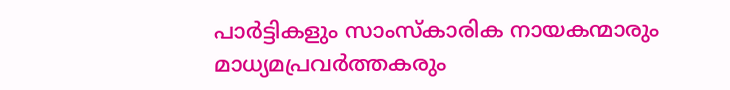പാര്‍ട്ടികളും സാംസ്കാരിക നായകന്മാരും മാധ്യമപ്രവര്‍ത്തകരും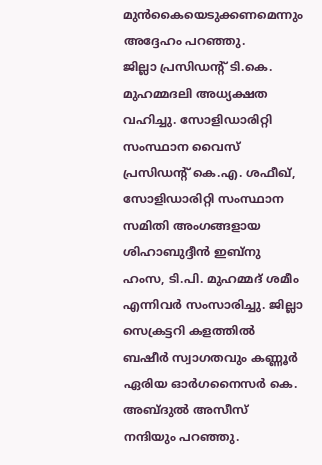മുന്‍കൈയെടുക്കണമെന്നും അദ്ദേഹം പറഞ്ഞു.
ജില്ലാ പ്രസിഡന്റ് ടി.കെ. മുഹമ്മദലി അധ്യക്ഷത വഹിച്ചു. സോളിഡാരിറ്റി സംസ്ഥാന വൈസ് പ്രസിഡന്റ് കെ.എ. ശഫീഖ്, സോളിഡാരിറ്റി സംസ്ഥാന സമിതി അംഗങ്ങളായ ശിഹാബുദ്ദീന്‍ ഇബ്നു ഹംസ, ടി.പി. മുഹമ്മദ് ശമീം എന്നിവര്‍ സംസാരിച്ചു. ജില്ലാ സെക്രട്ടറി കളത്തില്‍ ബഷീര്‍ സ്വാഗതവും കണ്ണൂര്‍ ഏരിയ ഓര്‍ഗനൈസര്‍ കെ. അബ്ദുല്‍ അസീസ് നന്ദിയും പറഞ്ഞു.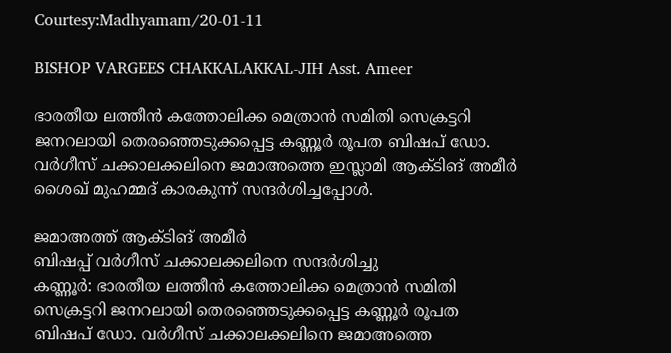Courtesy:Madhyamam/20-01-11

BISHOP VARGEES CHAKKALAKKAL-JIH Asst. Ameer

ഭാരതീയ ലത്തീന്‍ കത്തോലിക്ക മെത്രാന്‍ സമിതി സെക്രട്ടറി ജനറലായി തെരഞ്ഞെടുക്കപ്പെട്ട കണ്ണൂര്‍ രൂപത ബിഷപ് ഡോ. വര്‍ഗീസ് ചക്കാലക്കലിനെ ജമാഅത്തെ ഇസ്ലാമി ആക്ടിങ് അമീര്‍ ശൈഖ് മുഹമ്മദ് കാരകുന്ന് സന്ദര്‍ശിച്ചപ്പോള്‍.

ജമാഅത്ത് ആക്ടിങ് അമീര്‍
ബിഷപ്പ് വര്‍ഗീസ് ചക്കാലക്കലിനെ സന്ദര്‍ശിച്ചു
കണ്ണൂര്‍: ഭാരതീയ ലത്തീന്‍ കത്തോലിക്ക മെത്രാന്‍ സമിതി സെക്രട്ടറി ജനറലായി തെരഞ്ഞെടുക്കപ്പെട്ട കണ്ണൂര്‍ രൂപത ബിഷപ് ഡോ. വര്‍ഗീസ് ചക്കാലക്കലിനെ ജമാഅത്തെ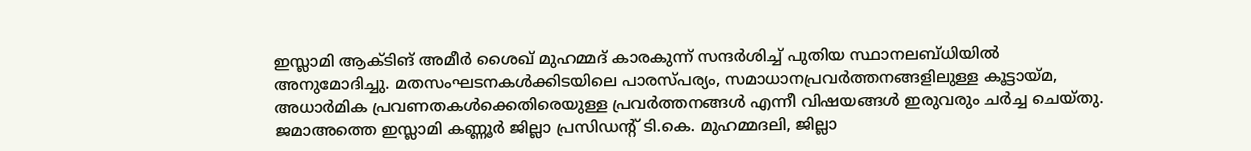ഇസ്ലാമി ആക്ടിങ് അമീര്‍ ശൈഖ് മുഹമ്മദ് കാരകുന്ന് സന്ദര്‍ശിച്ച് പുതിയ സ്ഥാനലബ്ധിയില്‍ അനുമോദിച്ചു. മതസംഘടനകള്‍ക്കിടയിലെ പാരസ്പര്യം, സമാധാനപ്രവര്‍ത്തനങ്ങളിലുള്ള കൂട്ടായ്മ, അധാര്‍മിക പ്രവണതകള്‍ക്കെതിരെയുള്ള പ്രവര്‍ത്തനങ്ങള്‍ എന്നീ വിഷയങ്ങള്‍ ഇരുവരും ചര്‍ച്ച ചെയ്തു. ജമാഅത്തെ ഇസ്ലാമി കണ്ണൂര്‍ ജില്ലാ പ്രസിഡന്റ് ടി.കെ. മുഹമ്മദലി, ജില്ലാ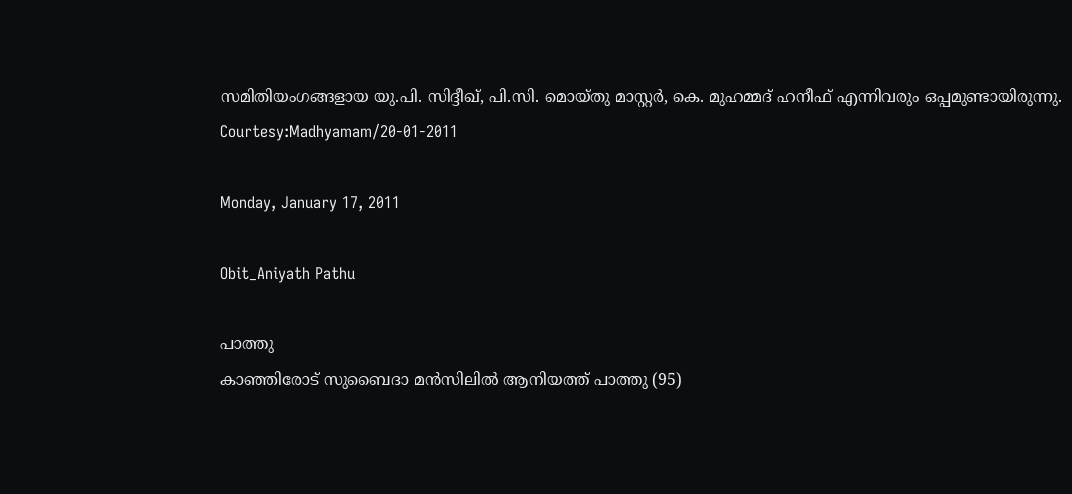സമിതിയംഗങ്ങളായ യു.പി. സിദ്ദീഖ്, പി.സി. മൊയ്തു മാസ്റ്റര്‍, കെ. മുഹമ്മദ് ഹനീഫ് എന്നിവരും ഒപ്പമുണ്ടായിരുന്നു.
Courtesy:Madhyamam/20-01-2011

Monday, January 17, 2011

Obit_Aniyath Pathu

പാത്തു
കാഞ്ഞിരോട് സുബൈദാ മന്‍സിലില്‍ ആനിയത്ത് പാത്തു (95)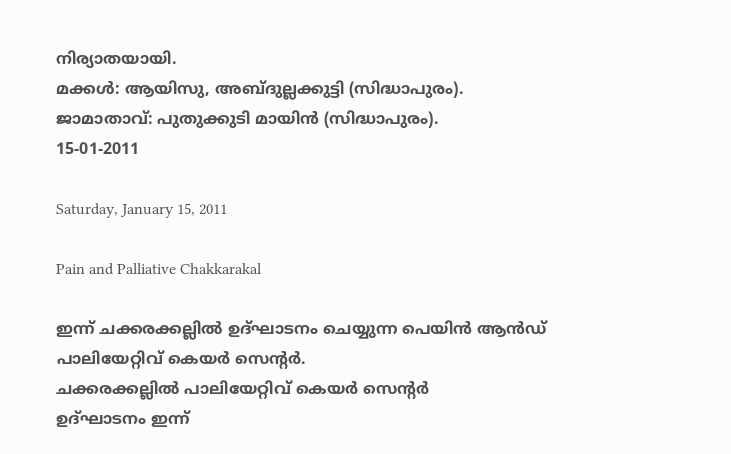നിര്യാതയായി.
മക്കള്‍: ആയിസു, അബ്ദുല്ലക്കുട്ടി (സിദ്ധാപുരം).
ജാമാതാവ്: പുതുക്കുടി മായിന്‍ (സിദ്ധാപുരം).
15-01-2011

Saturday, January 15, 2011

Pain and Palliative Chakkarakal

ഇന്ന് ചക്കരക്കല്ലില്‍ ഉദ്ഘാടനം ചെയ്യുന്ന പെയിന്‍ ആന്‍ഡ് പാലിയേറ്റിവ് കെയര്‍ സെന്റര്‍.
ചക്കരക്കല്ലില്‍ പാലിയേറ്റിവ് കെയര്‍ സെന്റര്‍
ഉദ്ഘാടനം ഇന്ന്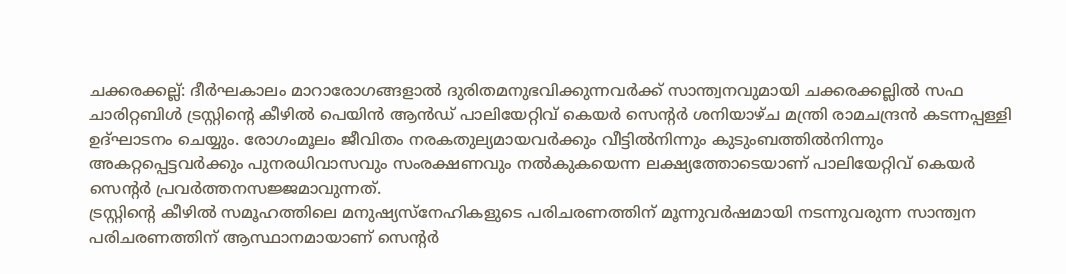ചക്കരക്കല്ല്: ദീര്‍ഘകാലം മാറാരോഗങ്ങളാല്‍ ദുരിതമനുഭവിക്കുന്നവര്‍ക്ക് സാന്ത്വനവുമായി ചക്കരക്കല്ലില്‍ സഫ ചാരിറ്റബിള്‍ ട്രസ്റ്റിന്റെ കീഴില്‍ പെയിന്‍ ആന്‍ഡ് പാലിയേറ്റിവ് കെയര്‍ സെന്റര്‍ ശനിയാഴ്ച മന്ത്രി രാമചന്ദ്രന്‍ കടന്നപ്പള്ളി ഉദ്ഘാടനം ചെയ്യും. രോഗംമൂലം ജീവിതം നരകതുല്യമായവര്‍ക്കും വീട്ടില്‍നിന്നും കുടുംബത്തില്‍നിന്നും അകറ്റപ്പെട്ടവര്‍ക്കും പുനരധിവാസവും സംരക്ഷണവും നല്‍കുകയെന്ന ലക്ഷ്യത്തോടെയാണ് പാലിയേറ്റിവ് കെയര്‍ സെന്റര്‍ പ്രവര്‍ത്തനസജ്ജമാവുന്നത്.
ട്രസ്റ്റിന്റെ കീഴില്‍ സമൂഹത്തിലെ മനുഷ്യസ്നേഹികളുടെ പരിചരണത്തിന് മൂന്നുവര്‍ഷമായി നടന്നുവരുന്ന സാന്ത്വന പരിചരണത്തിന് ആസ്ഥാനമായാണ് സെന്റര്‍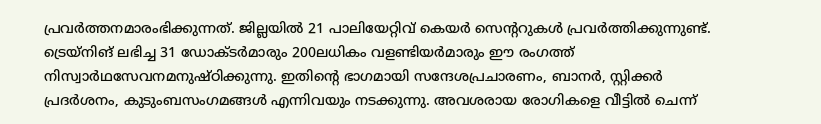പ്രവര്‍ത്തനമാരംഭിക്കുന്നത്. ജില്ലയില്‍ 21 പാലിയേറ്റിവ് കെയര്‍ സെന്ററുകള്‍ പ്രവര്‍ത്തിക്കുന്നുണ്ട്. ട്രെയ്നിങ് ലഭിച്ച 31 ഡോക്ടര്‍മാരും 200ലധികം വളണ്ടിയര്‍മാരും ഈ രംഗത്ത് നിസ്വാര്‍ഥസേവനമനുഷ്ഠിക്കുന്നു. ഇതിന്റെ ഭാഗമായി സന്ദേശപ്രചാരണം, ബാനര്‍, സ്റ്റിക്കര്‍ പ്രദര്‍ശനം, കുടുംബസംഗമങ്ങള്‍ എന്നിവയും നടക്കുന്നു. അവശരായ രോഗികളെ വീട്ടില്‍ ചെന്ന്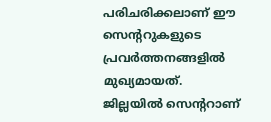പരിചരിക്കലാണ് ഈ സെന്ററുകളുടെ പ്രവര്‍ത്തനങ്ങളില്‍ മുഖ്യമായത്. ജില്ലയില്‍ സെന്ററാണ്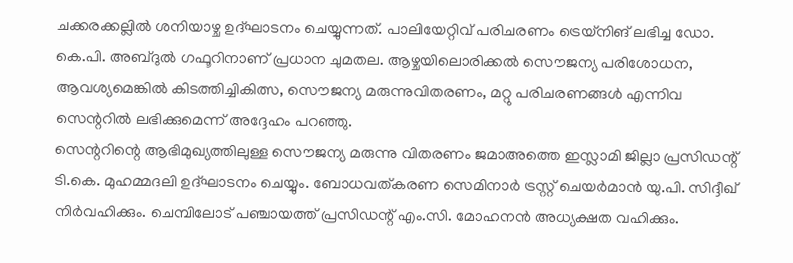ചക്കരക്കല്ലില്‍ ശനിയാഴ്ച ഉദ്ഘാടനം ചെയ്യുന്നത്. പാലിയേറ്റിവ് പരിചരണം ട്രെയ്നിങ് ലഭിച്ച ഡോ. കെ.പി. അബ്ദുല്‍ ഗഫൂറിനാണ് പ്രധാന ചുമതല. ആഴ്ചയിലൊരിക്കല്‍ സൌജന്യ പരിശോധന, ആവശ്യമെങ്കില്‍ കിടത്തിച്ചികിത്സ, സൌജന്യ മരുന്നുവിതരണം, മറ്റു പരിചരണങ്ങള്‍ എന്നിവ സെന്ററില്‍ ലഭിക്കുമെന്ന് അദ്ദേഹം പറഞ്ഞു.
സെന്ററിന്റെ ആഭിമുഖ്യത്തിലുള്ള സൌജന്യ മരുന്നു വിതരണം ജമാഅത്തെ ഇസ്ലാമി ജില്ലാ പ്രസിഡന്റ് ടി.കെ. മുഹമ്മദലി ഉദ്ഘാടനം ചെയ്യും. ബോധവത്കരണ സെമിനാര്‍ ട്രസ്റ്റ് ചെയര്‍മാന്‍ യു.പി. സിദ്ദീഖ് നിര്‍വഹിക്കും. ചെമ്പിലോട് പഞ്ചായത്ത് പ്രസിഡന്റ് എം.സി. മോഹനന്‍ അധ്യക്ഷത വഹിക്കും.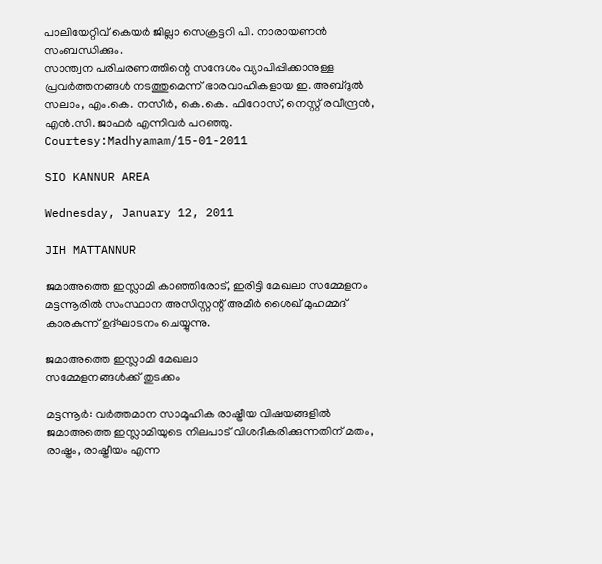പാലിയേറ്റിവ് കെയര്‍ ജില്ലാ സെക്രട്ടറി പി. നാരായണന്‍ സംബന്ധിക്കും.
സാന്ത്വന പരിചരണത്തിന്റെ സന്ദേശം വ്യാപിപ്പിക്കാനുള്ള പ്രവര്‍ത്തനങ്ങള്‍ നടത്തുമെന്ന് ഭാരവാഹികളായ ഇ. അബ്ദുല്‍ സലാം, എം.കെ. നസീര്‍, കെ.കെ. ഫിറോസ്, നെസ്റ്റ് രവീന്ദ്രന്‍, എന്‍.സി. ജാഫര്‍ എന്നിവര്‍ പറഞ്ഞു.
Courtesy:Madhyamam/15-01-2011

SIO KANNUR AREA

Wednesday, January 12, 2011

JIH MATTANNUR

ജമാഅത്തെ ഇസ്ലാമി കാഞ്ഞിരോട്, ഇരിട്ടി മേഖലാ സമ്മേളനം മട്ടന്നൂരില്‍ സംസ്ഥാന അസിസ്റ്റന്റ് അമീര്‍ ശൈഖ് മുഹമ്മദ് കാരകുന്ന് ഉദ്ഘാടനം ചെയ്യുന്നു.

ജമാഅത്തെ ഇസ്ലാമി മേഖലാ
സമ്മേളനങ്ങള്‍ക്ക് തുടക്കം

മട്ടന്നൂര്‍: വര്‍ത്തമാന സാമൂഹിക രാഷ്ട്രീയ വിഷയങ്ങളില്‍ ജമാഅത്തെ ഇസ്ലാമിയുടെ നിലപാട് വിശദീകരിക്കുന്നതിന് മതം, രാഷ്ട്രം, രാഷ്ട്രീയം എന്ന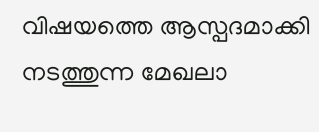വിഷയത്തെ ആസ്പദമാക്കി നടത്തുന്ന മേഖലാ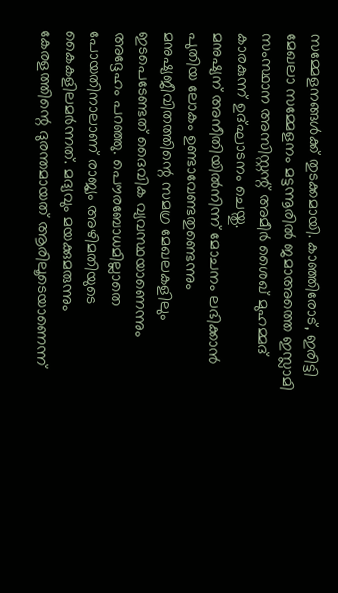സമ്മേളനങ്ങള്‍ക്ക് തുടക്കമായി. കാഞ്ഞിരോട്, ഇരിട്ടി മേഖലാ സമ്മേളനം മട്ടന്നൂരില്‍ ജമാഅത്തെ ഇസ്ലാമി സംസ്ഥാന അസിസ്റ്റന്റ് അമീര്‍ ശൈഖ് മുഹമ്മദ് കാരകുന്ന് ഉദ്ഘാടനം ചെയ്തു.
മനുഷ്യന് അനീതിയില്‍നിന്ന് മോചനം ലഭിക്കാന്‍ പുതിയ ലോകം ഉണ്ടാവേണ്ടതുണ്ടെന്നും മനുഷ്യജീവിതത്തിന്റെ സമഗ്ര മേഖലകളിലും ഇടപെടേണ്ടത് ദൈവിക വ്യവസ്ഥയാണെന്നും അദ്ദേഹം പറഞ്ഞു. പൌരബോധമില്ലാതെ പോയതിനാലാണ് രാജ്യം അഴിമതിയുടെ കൈകളിലമര്‍ന്നത്. മദ്യവും മയക്കുമരുന്നും കേരളത്തിന്റെ ദുരന്തമായത് ആരിലൂടെയാണെന്ന്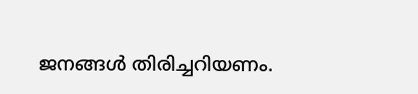ജനങ്ങള്‍ തിരിച്ചറിയണം.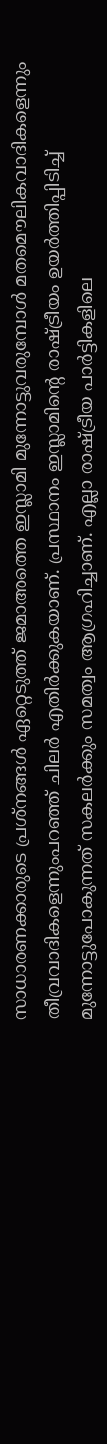സാധാരണക്കാരുടെ പ്രശ്നങ്ങള്‍ ഏറ്റെടുത്ത് ജമാഅത്തെ ഇസ്ലാമി മുന്നോട്ടുവരുമ്പോള്‍ മതമൌലികവാദികളെന്നും തീവ്രവാദികളെന്നുംപറഞ്ഞ് ചിലര്‍ എതിര്‍ക്കുകയാണ്. പ്രസ്ഥാനം ഇസ്ലാമിന്റെ രാഷ്ട്രീയം ഉയര്‍ത്തിപ്പിടിച്ച് മുന്നോട്ടുപോകുന്നത് സകലര്‍ക്കും സമത്വം ആഗ്രഹിച്ചാണ്. എല്ലാ രാഷ്ട്രീയ പാര്‍ട്ടികളിലെ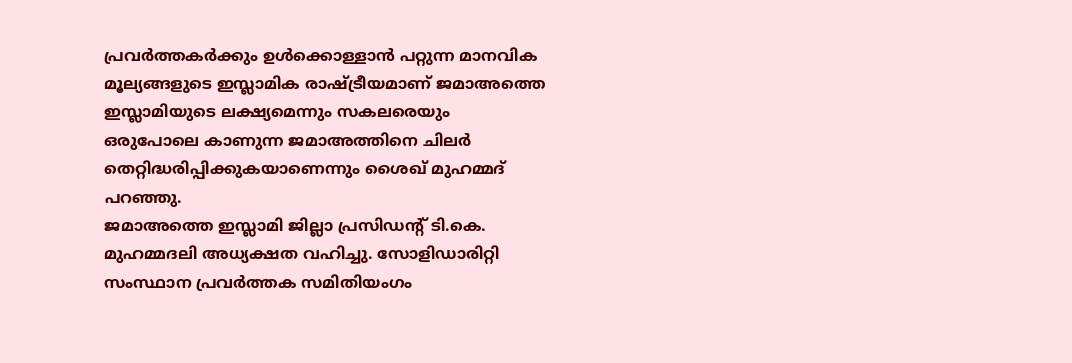പ്രവര്‍ത്തകര്‍ക്കും ഉള്‍ക്കൊള്ളാന്‍ പറ്റുന്ന മാനവിക മൂല്യങ്ങളുടെ ഇസ്ലാമിക രാഷ്ട്രീയമാണ് ജമാഅത്തെ ഇസ്ലാമിയുടെ ലക്ഷ്യമെന്നും സകലരെയും ഒരുപോലെ കാണുന്ന ജമാഅത്തിനെ ചിലര്‍ തെറ്റിദ്ധരിപ്പിക്കുകയാണെന്നും ശൈഖ് മുഹമ്മദ് പറഞ്ഞു.
ജമാഅത്തെ ഇസ്ലാമി ജില്ലാ പ്രസിഡന്റ് ടി.കെ. മുഹമ്മദലി അധ്യക്ഷത വഹിച്ചു. സോളിഡാരിറ്റി സംസ്ഥാന പ്രവര്‍ത്തക സമിതിയംഗം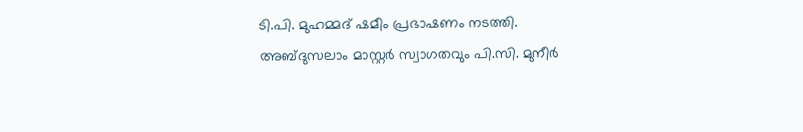ടി.പി. മുഹമ്മദ് ഷമീം പ്രഭാഷണം നടത്തി.
അബ്ദുസലാം മാസ്റ്റര്‍ സ്വാഗതവും പി.സി. മുനീര്‍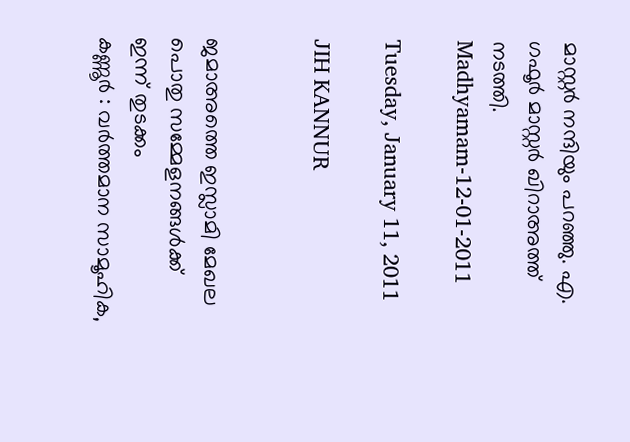മാസ്റ്റര്‍ നന്ദിയും പറഞ്ഞു. എ. ഗഫൂര്‍ മാസ്റ്റര്‍ ഖിറാഅത്ത് നടത്തി.
Madhyamam-12-01-2011

Tuesday, January 11, 2011

JIH KANNUR


ജമാഅത്തെ ഇസ്ലാമി മേഖല പൊതു സമ്മേളനങ്ങള്‍ക്ക് ഇന്ന് തുടക്കം
കണ്ണൂര്‍ : വര്‍ത്തമാന സാമൂഹിക,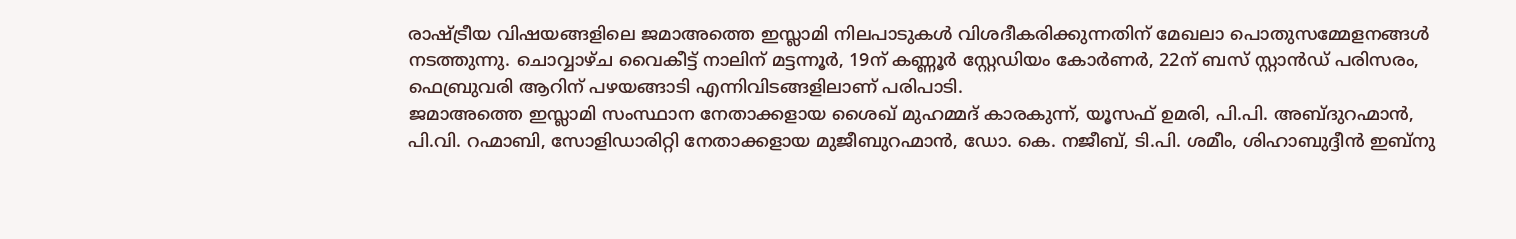രാഷ്ട്രീയ വിഷയങ്ങളിലെ ജമാഅത്തെ ഇസ്ലാമി നിലപാടുകള്‍ വിശദീകരിക്കുന്നതിന് മേഖലാ പൊതുസമ്മേളനങ്ങള്‍ നടത്തുന്നു. ചൊവ്വാഴ്ച വൈകീട്ട് നാലിന് മട്ടന്നൂര്‍, 19ന് കണ്ണൂര്‍ സ്റ്റേഡിയം കോര്‍ണര്‍, 22ന് ബസ് സ്റ്റാന്‍ഡ് പരിസരം, ഫെബ്രുവരി ആറിന് പഴയങ്ങാടി എന്നിവിടങ്ങളിലാണ് പരിപാടി.
ജമാഅത്തെ ഇസ്ലാമി സംസ്ഥാന നേതാക്കളായ ശൈഖ് മുഹമ്മദ് കാരകുന്ന്, യൂസഫ് ഉമരി, പി.പി. അബ്ദുറഹ്മാന്‍, പി.വി. റഹ്മാബി, സോളിഡാരിറ്റി നേതാക്കളായ മുജീബുറഹ്മാന്‍, ഡോ. കെ. നജീബ്, ടി.പി. ശമീം, ശിഹാബുദ്ദീന്‍ ഇബ്നു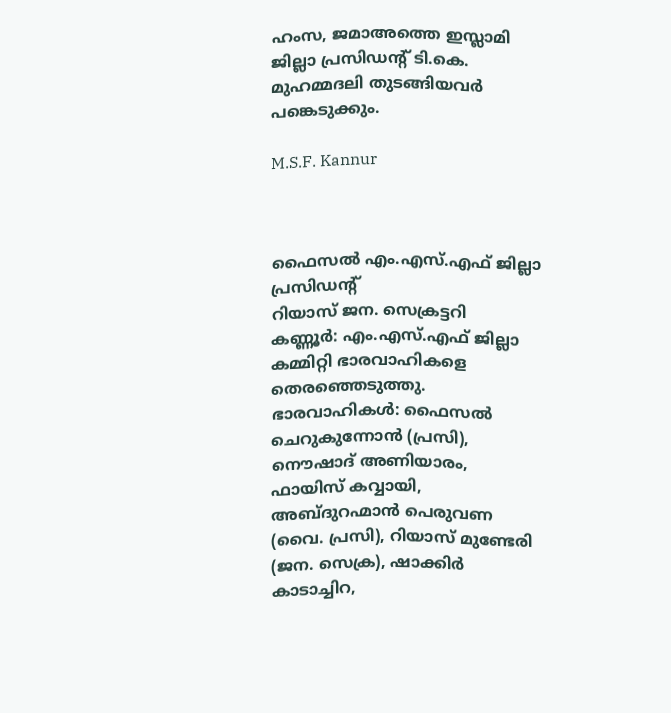ഹംസ, ജമാഅത്തെ ഇസ്ലാമി ജില്ലാ പ്രസിഡന്റ് ടി.കെ. മുഹമ്മദലി തുടങ്ങിയവര്‍ പങ്കെടുക്കും.

M.S.F. Kannur



ഫൈസല്‍ എം.എസ്.എഫ് ജില്ലാ പ്രസിഡന്റ്
റിയാസ് ജന. സെക്രട്ടറി
കണ്ണൂര്‍: എം.എസ്.എഫ് ജില്ലാ കമ്മിറ്റി ഭാരവാഹികളെ തെരഞ്ഞെടുത്തു. ഭാരവാഹികള്‍: ഫൈസല്‍ ചെറുകുന്നോന്‍ (പ്രസി), നൌഷാദ് അണിയാരം, ഫായിസ് കവ്വായി, അബ്ദുറഹ്മാന്‍ പെരുവണ (വൈ. പ്രസി), റിയാസ് മുണ്ടേരി (ജന. സെക്ര), ഷാക്കിര്‍ കാടാച്ചിറ,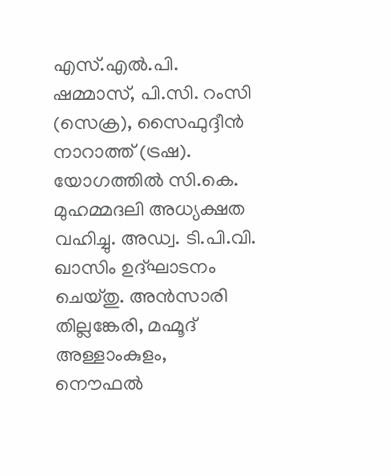എസ്.എല്‍.പി. ഷമ്മാസ്, പി.സി. റംസി (സെക്ര), സൈഫുദ്ദീന്‍ നാറാത്ത് (ട്രഷ). യോഗത്തില്‍ സി.കെ. മുഹമ്മദലി അധ്യക്ഷത വഹിച്ചു. അഡ്വ. ടി.പി.വി. ഖാസിം ഉദ്ഘാടനം ചെയ്തു. അന്‍സാരി തില്ലങ്കേരി, മഹ്മൂദ് അള്ളാംകുളം, നൌഫല്‍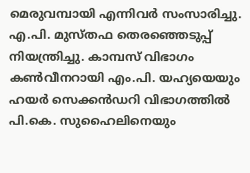മെരുവമ്പായി എന്നിവര്‍ സംസാരിച്ചു. എ.പി. മുസ്തഫ തെരഞ്ഞെടുപ്പ് നിയന്ത്രിച്ചു. കാമ്പസ് വിഭാഗം കണ്‍വീനറായി എം.പി. യഹ്യയെയും ഹയര്‍ സെക്കന്‍ഡറി വിഭാഗത്തില്‍ പി.കെ. സുഹൈലിനെയും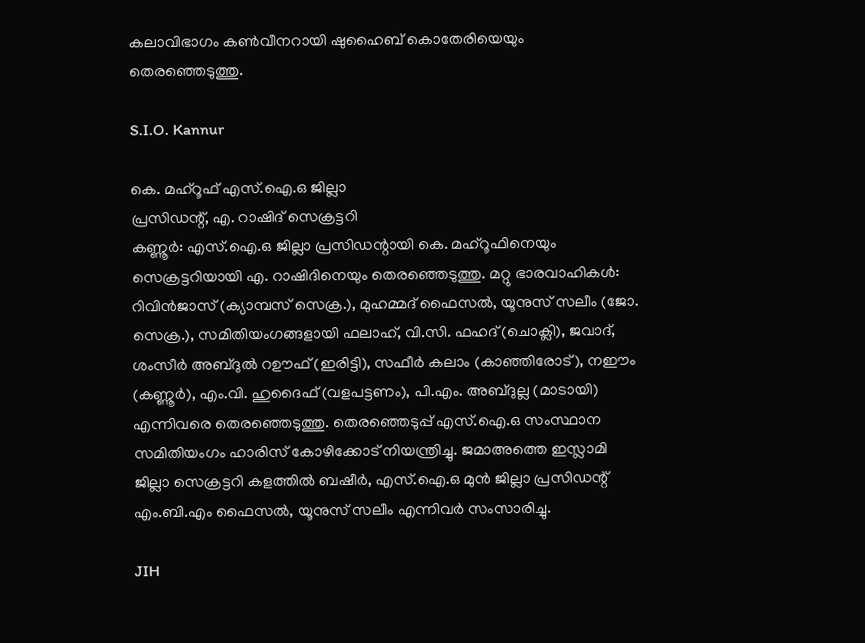കലാവിഭാഗം കണ്‍വീനറായി ഷുഹൈബ് കൊതേരിയെയും തെരഞ്ഞെടുത്തു.

S.I.O. Kannur

കെ. മഹ്റൂഫ് എസ്.ഐ.ഒ ജില്ലാ
പ്രസിഡന്റ്, എ. റാഷിദ് സെക്രട്ടറി
കണ്ണൂര്‍: എസ്.ഐ.ഒ ജില്ലാ പ്രസിഡന്റായി കെ. മഹ്റൂഫിനെയും സെക്രട്ടറിയായി എ. റാഷിദിനെയും തെരഞ്ഞെടുത്തു. മറ്റു ഭാരവാഹികള്‍: റിവിന്‍ജാസ് (ക്യാമ്പസ് സെക്ര.), മുഹമ്മദ് ഫൈസല്‍, യൂനുസ് സലീം (ജോ. സെക്ര.), സമിതിയംഗങ്ങളായി ഫലാഹ്, വി.സി. ഫഹദ് (ചൊക്ലി), ജവാദ്, ശംസീര്‍ അബ്ദുല്‍ റഊഫ് (ഇരിട്ടി), സഫീര്‍ കലാം (കാഞ്ഞിരോട്), നഈം (കണ്ണൂര്‍), എം.വി. ഹുദൈഫ് (വളപട്ടണം), പി.എം. അബ്ദുല്ല (മാടായി) എന്നിവരെ തെരഞ്ഞെടുത്തു. തെരഞ്ഞെടുപ്പ് എസ്.ഐ.ഒ സംസ്ഥാന സമിതിയംഗം ഹാരിസ് കോഴിക്കോട് നിയന്ത്രിച്ചു. ജമാഅത്തെ ഇസ്ലാമി ജില്ലാ സെക്രട്ടറി കളത്തില്‍ ബഷീര്‍, എസ്.ഐ.ഒ മുന്‍ ജില്ലാ പ്രസിഡന്റ് എം.ബി.എം ഫൈസല്‍, യൂനുസ് സലീം എന്നിവര്‍ സംസാരിച്ചു.

JIH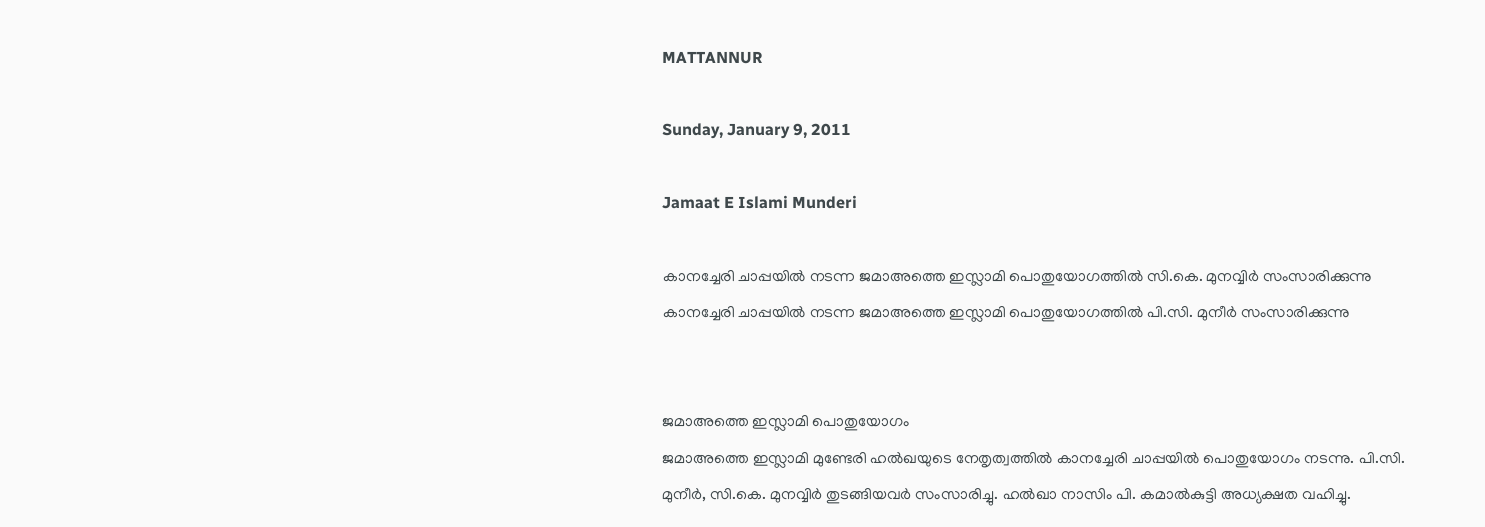MATTANNUR

Sunday, January 9, 2011

Jamaat E Islami Munderi

കാനച്ചേരി ചാപ്പയില്‍ നടന്ന ജമാഅത്തെ ഇസ്ലാമി പൊതുയോഗത്തില്‍ സി.കെ. മുനവ്വിര്‍ സംസാരിക്കുന്നു
കാനച്ചേരി ചാപ്പയില്‍ നടന്ന ജമാഅത്തെ ഇസ്ലാമി പൊതുയോഗത്തില്‍ പി.സി. മുനീര്‍ സംസാരിക്കുന്നു


ജമാഅത്തെ ഇസ്ലാമി പൊതുയോഗം
ജമാഅത്തെ ഇസ്ലാമി മുണ്ടേരി ഹല്‍ഖയുടെ നേതൃത്വത്തില്‍ കാനച്ചേരി ചാപ്പയില്‍ പൊതുയോഗം നടന്നു. പി.സി. മുനീര്‍, സി.കെ. മുനവ്വിര്‍ തുടങ്ങിയവര്‍ സംസാരിച്ചു. ഹല്‍ഖാ നാസിം പി. കമാല്‍കുട്ടി അധ്യക്ഷത വഹിച്ചു.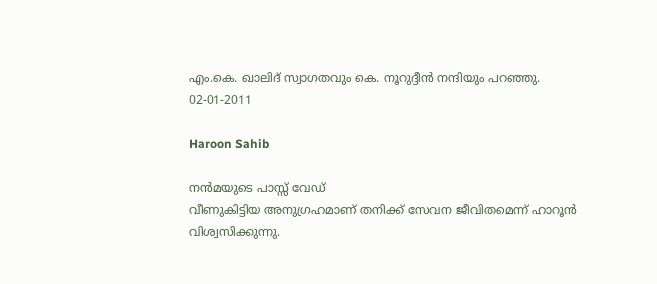എം.കെ. ഖാലിദ് സ്വാഗതവും കെ. നൂറുദ്ദീന്‍ നന്ദിയും പറഞ്ഞു.
02-01-2011

Haroon Sahib

നന്‍മയുടെ പാസ്സ് വേഡ്
വീണുകിട്ടിയ അനുഗ്രഹമാണ് തനിക്ക് സേവന ജീവിതമെന്ന് ഹാറൂന്‍ വിശ്വസിക്കുന്നു.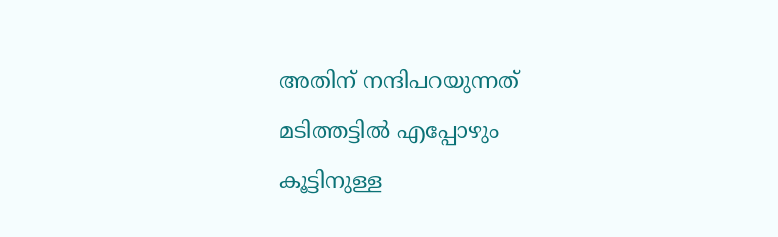അതിന് നന്ദിപറയുന്നത് മടിത്തട്ടില്‍ എപ്പോഴും കൂട്ടിനുള്ള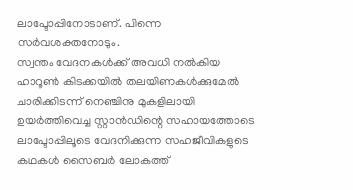ലാപ്ടോപ്പിനോടാണ്. പിന്നെ സര്‍വശക്തനോടും.
സ്വന്തം വേദനകള്‍ക്ക് അവധി നല്‍കിയ ഹാറൂണ്‍ കിടക്കയില്‍ തലയിണകള്‍ക്കുമേല്‍ ചാരിക്കിടന്ന് നെഞ്ചിനു മുകളിലായി ഉയര്‍ത്തിവെച്ച സ്റ്റാന്‍ഡിന്റെ സഹായത്തോടെ ലാപ്ടോപ്പിലൂടെ വേദനിക്കുന്ന സഹജീവികളുടെ കഥകള്‍ സൈബര്‍ ലോകത്ത്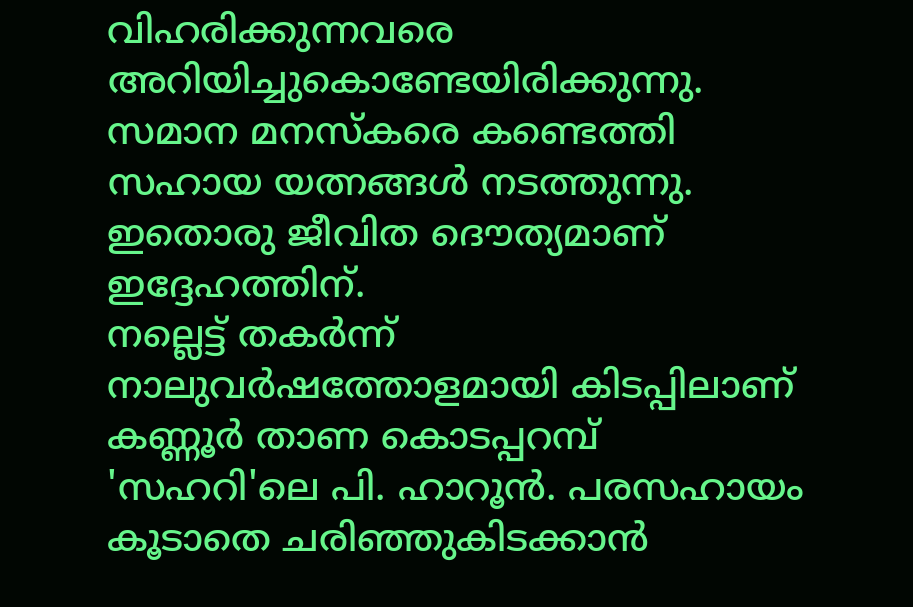വിഹരിക്കുന്നവരെ അറിയിച്ചുകൊണ്ടേയിരിക്കുന്നു. സമാന മനസ്കരെ കണ്ടെത്തി സഹായ യത്നങ്ങള്‍ നടത്തുന്നു. ഇതൊരു ജീവിത ദൌത്യമാണ് ഇദ്ദേഹത്തിന്.
നല്ലെട്ട് തകര്‍ന്ന് നാലുവര്‍ഷത്തോളമായി കിടപ്പിലാണ് കണ്ണൂര്‍ താണ കൊടപ്പറമ്പ് 'സഹറി'ലെ പി. ഹാറൂന്‍. പരസഹായം കൂടാതെ ചരിഞ്ഞുകിടക്കാന്‍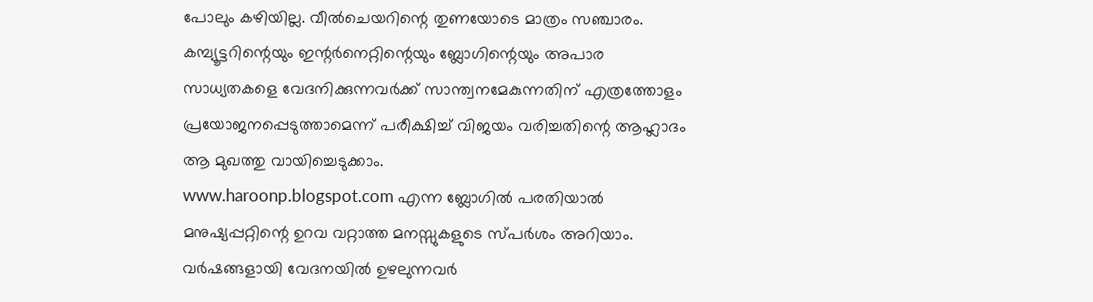പോലും കഴിയില്ല. വീല്‍ചെയറിന്റെ തുണയോടെ മാത്രം സഞ്ചാരം.
കമ്പ്യൂട്ടറിന്റെയും ഇന്റര്‍നെറ്റിന്റെയും ബ്ലോഗിന്റെയും അപാര സാധ്യതകളെ വേദനിക്കുന്നവര്‍ക്ക് സാന്ത്വനമേകുന്നതിന് എത്രത്തോളം പ്രയോജനപ്പെടുത്താമെന്ന് പരീക്ഷിച്ച് വിജയം വരിച്ചതിന്റെ ആഹ്ലാദം ആ മുഖത്തു വായിച്ചെടുക്കാം.
www.haroonp.blogspot.com എന്ന ബ്ലോഗില്‍ പരതിയാല്‍ മനുഷ്യപ്പറ്റിന്റെ ഉറവ വറ്റാത്ത മനസ്സുകളുടെ സ്പര്‍ശം അറിയാം. വര്‍ഷങ്ങളായി വേദനയില്‍ ഉഴലുന്നവര്‍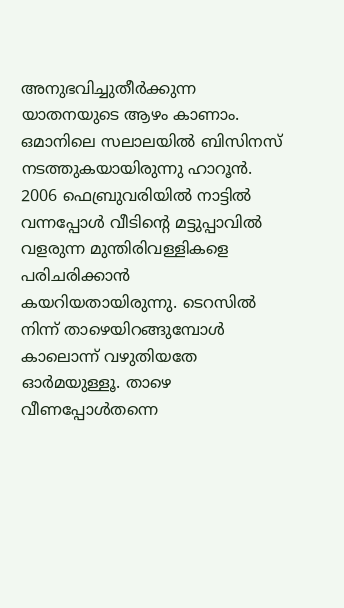അനുഭവിച്ചുതീര്‍ക്കുന്ന യാതനയുടെ ആഴം കാണാം.
ഒമാനിലെ സലാലയില്‍ ബിസിനസ് നടത്തുകയായിരുന്നു ഹാറൂന്‍. 2006 ഫെബ്രുവരിയില്‍ നാട്ടില്‍ വന്നപ്പോള്‍ വീടിന്റെ മട്ടുപ്പാവില്‍ വളരുന്ന മുന്തിരിവള്ളികളെ പരിചരിക്കാന്‍ കയറിയതായിരുന്നു. ടെറസില്‍ നിന്ന് താഴെയിറങ്ങുമ്പോള്‍ കാലൊന്ന് വഴുതിയതേ ഓര്‍മയുള്ളൂ. താഴെ വീണപ്പോള്‍തന്നെ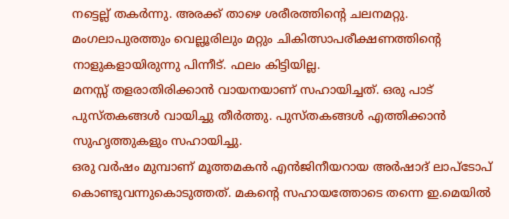നട്ടെല്ല് തകര്‍ന്നു. അരക്ക് താഴെ ശരീരത്തിന്റെ ചലനമറ്റു. മംഗലാപുരത്തും വെല്ലൂരിലും മറ്റും ചികിത്സാപരീക്ഷണത്തിന്റെ നാളുകളായിരുന്നു പിന്നീട്. ഫലം കിട്ടിയില്ല.
മനസ്സ് തളരാതിരിക്കാന്‍ വായനയാണ് സഹായിച്ചത്. ഒരു പാട് പുസ്തകങ്ങള്‍ വായിച്ചു തീര്‍ത്തു. പുസ്തകങ്ങള്‍ എത്തിക്കാന്‍ സുഹൃത്തുകളും സഹായിച്ചു.
ഒരു വര്‍ഷം മുമ്പാണ് മൂത്തമകന്‍ എന്‍ജിനീയറായ അര്‍ഷാദ് ലാപ്ടോപ് കൊണ്ടുവന്നുകൊടുത്തത്. മകന്റെ സഹായത്തോടെ തന്നെ ഇ.മെയില്‍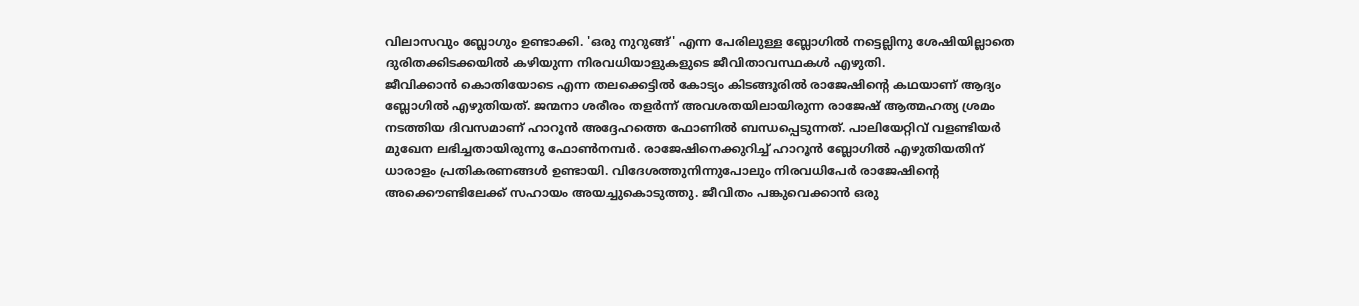വിലാസവും ബ്ലോഗും ഉണ്ടാക്കി. 'ഒരു നുറുങ്ങ്' എന്ന പേരിലുള്ള ബ്ലോഗില്‍ നട്ടെല്ലിനു ശേഷിയില്ലാതെ ദുരിതക്കിടക്കയില്‍ കഴിയുന്ന നിരവധിയാളുകളുടെ ജീവിതാവസ്ഥകള്‍ എഴുതി.
ജീവിക്കാന്‍ കൊതിയോടെ എന്ന തലക്കെട്ടില്‍ കോട്യം കിടങ്ങൂരില്‍ രാജേഷിന്റെ കഥയാണ് ആദ്യം ബ്ലോഗില്‍ എഴുതിയത്. ജന്മനാ ശരീരം തളര്‍ന്ന് അവശതയിലായിരുന്ന രാജേഷ് ആത്മഹത്യ ശ്രമം നടത്തിയ ദിവസമാണ് ഹാറൂന്‍ അദ്ദേഹത്തെ ഫോണില്‍ ബന്ധപ്പെടുന്നത്. പാലിയേറ്റിവ് വളണ്ടിയര്‍ മുഖേന ലഭിച്ചതായിരുന്നു ഫോണ്‍നമ്പര്‍. രാജേഷിനെക്കുറിച്ച് ഹാറൂന്‍ ബ്ലോഗില്‍ എഴുതിയതിന് ധാരാളം പ്രതികരണങ്ങള്‍ ഉണ്ടായി. വിദേശത്തുനിന്നുപോലും നിരവധിപേര്‍ രാജേഷിന്റെ അക്കൌണ്ടിലേക്ക് സഹായം അയച്ചുകൊടുത്തു. ജീവിതം പങ്കുവെക്കാന്‍ ഒരു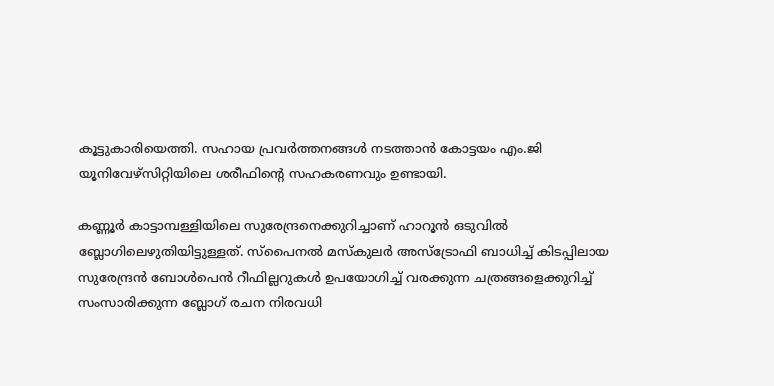കൂട്ടുകാരിയെത്തി. സഹായ പ്രവര്‍ത്തനങ്ങള്‍ നടത്താന്‍ കോട്ടയം എം.ജി യൂനിവേഴ്സിറ്റിയിലെ ശരീഫിന്റെ സഹകരണവും ഉണ്ടായി.

കണ്ണൂര്‍ കാട്ടാമ്പള്ളിയിലെ സുരേന്ദ്രനെക്കുറിച്ചാണ് ഹാറൂന്‍ ഒടുവില്‍ ബ്ലോഗിലെഴുതിയിട്ടുള്ളത്. സ്പൈനല്‍ മസ്കുലര്‍ അസ്ട്രോഫി ബാധിച്ച് കിടപ്പിലായ സുരേന്ദ്രന്‍ ബോള്‍പെന്‍ റീഫില്ലറുകള്‍ ഉപയോഗിച്ച് വരക്കുന്ന ചത്രങ്ങളെക്കുറിച്ച് സംസാരിക്കുന്ന ബ്ലോഗ് രചന നിരവധി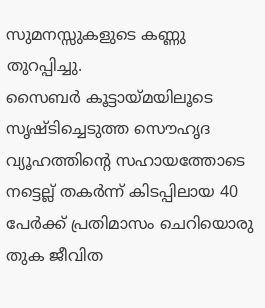സുമനസ്സുകളുടെ കണ്ണു തുറപ്പിച്ചു.
സൈബര്‍ കൂട്ടായ്മയിലൂടെ സൃഷ്ടിച്ചെടുത്ത സൌഹൃദ വ്യൂഹത്തിന്റെ സഹായത്തോടെ നട്ടെല്ല് തകര്‍ന്ന് കിടപ്പിലായ 40 പേര്‍ക്ക് പ്രതിമാസം ചെറിയൊരു തുക ജീവിത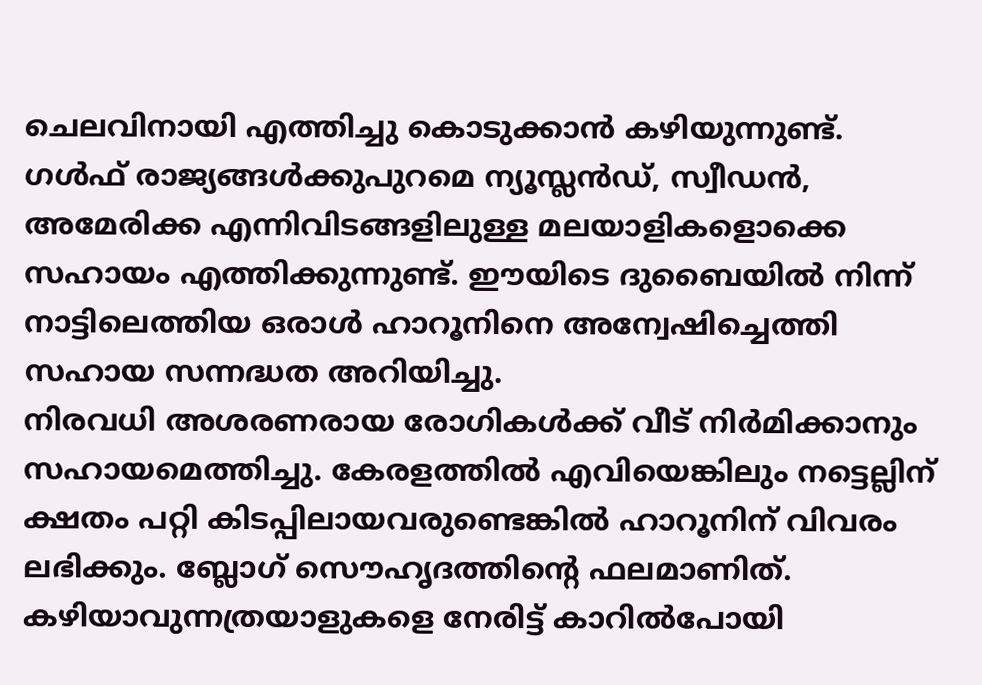ചെലവിനായി എത്തിച്ചു കൊടുക്കാന്‍ കഴിയുന്നുണ്ട്. ഗള്‍ഫ് രാജ്യങ്ങള്‍ക്കുപുറമെ ന്യൂസ്ലന്‍ഡ്, സ്വീഡന്‍, അമേരിക്ക എന്നിവിടങ്ങളിലുള്ള മലയാളികളൊക്കെ സഹായം എത്തിക്കുന്നുണ്ട്. ഈയിടെ ദുബൈയില്‍ നിന്ന് നാട്ടിലെത്തിയ ഒരാള്‍ ഹാറൂനിനെ അന്വേഷിച്ചെത്തി സഹായ സന്നദ്ധത അറിയിച്ചു.
നിരവധി അശരണരായ രോഗികള്‍ക്ക് വീട് നിര്‍മിക്കാനും സഹായമെത്തിച്ചു. കേരളത്തില്‍ എവിയെങ്കിലും നട്ടെല്ലിന് ക്ഷതം പറ്റി കിടപ്പിലായവരുണ്ടെങ്കില്‍ ഹാറൂനിന് വിവരം ലഭിക്കും. ബ്ലോഗ് സൌഹൃദത്തിന്റെ ഫലമാണിത്. കഴിയാവുന്നത്രയാളുകളെ നേരിട്ട് കാറില്‍പോയി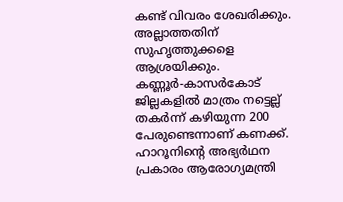കണ്ട് വിവരം ശേഖരിക്കും. അല്ലാത്തതിന് സുഹൃത്തുക്കളെ ആശ്രയിക്കും. കണ്ണൂര്‍-കാസര്‍കോട് ജില്ലകളില്‍ മാത്രം നട്ടെല്ല് തകര്‍ന്ന് കഴിയുന്ന 200 പേരുണ്ടെന്നാണ് കണക്ക്. ഹാറൂനിന്റെ അഭ്യര്‍ഥന പ്രകാരം ആരോഗ്യമന്ത്രി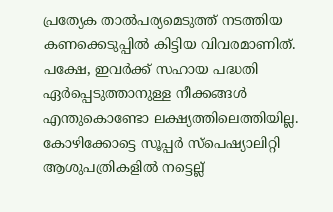പ്രത്യേക താല്‍പര്യമെടുത്ത് നടത്തിയ കണക്കെടുപ്പില്‍ കിട്ടിയ വിവരമാണിത്. പക്ഷേ, ഇവര്‍ക്ക് സഹായ പദ്ധതി ഏര്‍പ്പെടുത്താനുള്ള നീക്കങ്ങള്‍ എന്തുകൊണ്ടോ ലക്ഷ്യത്തിലെത്തിയില്ല.
കോഴിക്കോട്ടെ സൂപ്പര്‍ സ്പെഷ്യാലിറ്റി ആശുപത്രികളില്‍ നട്ടെല്ല്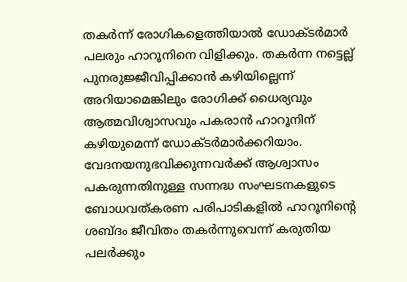തകര്‍ന്ന് രോഗികളെത്തിയാല്‍ ഡോക്ടര്‍മാര്‍ പലരും ഹാറൂനിനെ വിളിക്കും. തകര്‍ന്ന നട്ടെല്ല് പുനരുജ്ജീവിപ്പിക്കാന്‍ കഴിയില്ലെന്ന് അറിയാമെങ്കിലും രോഗിക്ക് ധൈര്യവും ആത്മവിശ്വാസവും പകരാന്‍ ഹാറൂനിന് കഴിയുമെന്ന് ഡോക്ടര്‍മാര്‍ക്കറിയാം. വേദനയനുഭവിക്കുന്നവര്‍ക്ക് ആശ്വാസം പകരുന്നതിനുള്ള സന്നദ്ധ സംഘടനകളുടെ ബോധവത്കരണ പരിപാടികളില്‍ ഹാറൂനിന്റെ ശബ്ദം ജീവിതം തകര്‍ന്നുവെന്ന് കരുതിയ പലര്‍ക്കും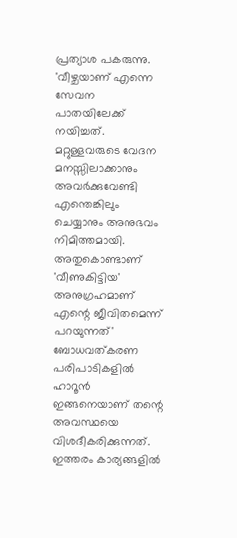പ്രത്യാശ പകരുന്നു.
'വീഴ്ചയാണ് എന്നെ സേവന പാതയിലേക്ക് നയിച്ചത്. മറ്റുള്ളവരുടെ വേദന മനസ്സിലാക്കാനും അവര്‍ക്കുവേണ്ടി എന്തെങ്കിലും ചെയ്യാനും അനുഭവം നിമിത്തമായി. അതുകൊണ്ടാണ് 'വീണുകിട്ടിയ' അനുഗ്രഹമാണ് എന്റെ ജീവിതമെന്ന് പറയുന്നത്' ബോധവത്കരണ പരിപാടികളില്‍ ഹാറൂന്‍ ഇങ്ങനെയാണ് തന്റെ അവസ്ഥയെ വിശദീകരിക്കുന്നത്.
ഇത്തരം കാര്യങ്ങളില്‍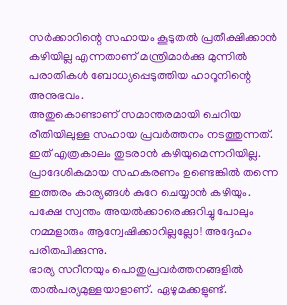സര്‍ക്കാറിന്റെ സഹായം കൂടുതല്‍ പ്രതീക്ഷിക്കാന്‍ കഴിയില്ല എന്നതാണ് മന്ത്രിമാര്‍ക്കു മുന്നില്‍ പരാതികള്‍ ബോധ്യപ്പെടുത്തിയ ഹാറൂനിന്റെ അനുഭവം.
അതുകൊണ്ടാണ് സമാന്തരമായി ചെറിയ രീതിയിലുള്ള സഹായ പ്രവര്‍ത്തനം നടത്തുന്നത്. ഇത് എത്രകാലം തുടരാന്‍ കഴിയുമെന്നറിയില്ല. പ്രാദേശികമായ സഹകരണം ഉണ്ടെങ്കില്‍ തന്നെ ഇത്തരം കാര്യങ്ങള്‍ കുറേ ചെയ്യാന്‍ കഴിയും. പക്ഷേ സ്വന്തം അയല്‍ക്കാരെക്കുറിച്ചു പോലും നമ്മളാരും ആന്വേഷിക്കാറില്ലല്ലോ! അദ്ദേഹം പരിതപിക്കുന്നു.
ഭാര്യ സറീനയും പൊതുപ്രവര്‍ത്തനങ്ങളില്‍ താല്‍പര്യമുള്ളയാളാണ്. ഏഴുമക്കളുണ്ട്.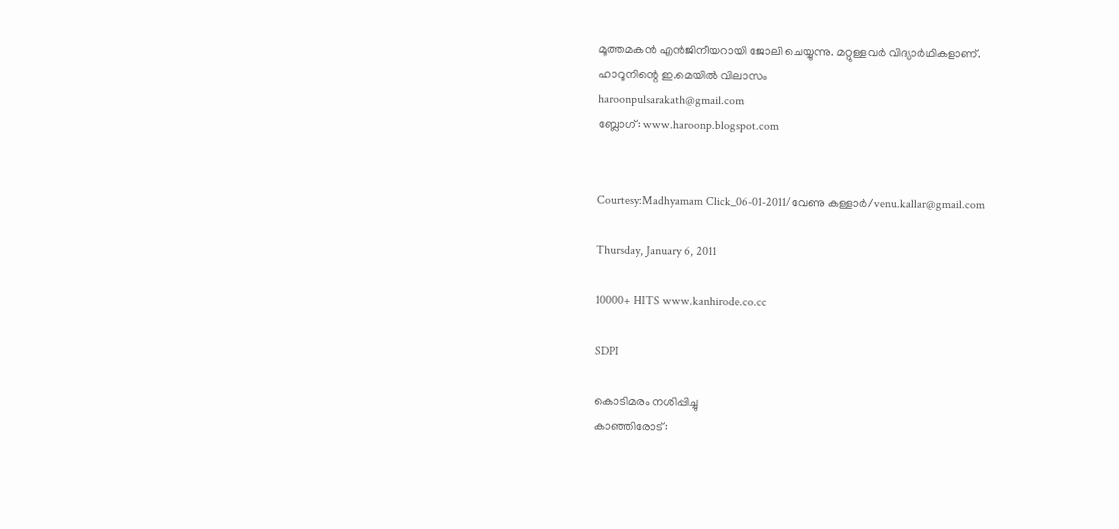മൂത്തമകന്‍ എന്‍ജിനീയറായി ജോലി ചെയ്യുന്നു. മറ്റുള്ളവര്‍ വിദ്യാര്‍ഥികളാണ്.
ഹാറൂനിന്റെ ഇ.മെയില്‍ വിലാസം
haroonpulsarakath@gmail.com
ബ്ലോഗ്: www.haroonp.blogspot.com


Courtesy:Madhyamam Click_06-01-2011/വേണു കള്ളാര്‍/venu.kallar@gmail.com

Thursday, January 6, 2011

10000+ HITS www.kanhirode.co.cc

SDPI

കൊടിമരം നശിപ്പിച്ചു
കാഞ്ഞിരോട്: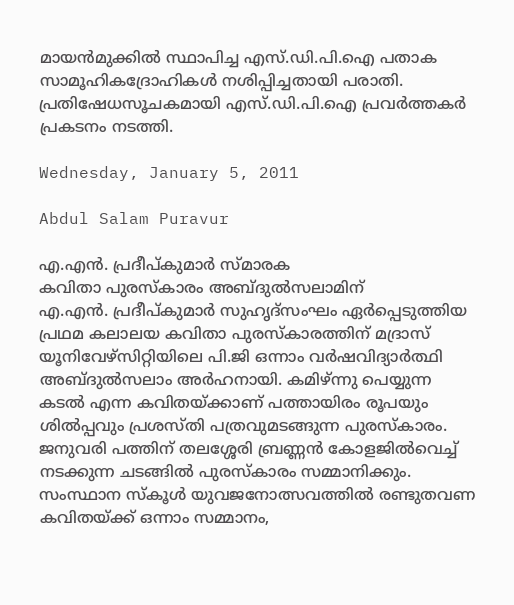മായന്‍മുക്കില്‍ സ്ഥാപിച്ച എസ്.ഡി.പി.ഐ പതാക സാമൂഹികദ്രോഹികള്‍ നശിപ്പിച്ചതായി പരാതി. പ്രതിഷേധസൂചകമായി എസ്.ഡി.പി.ഐ പ്രവര്‍ത്തകര്‍ പ്രകടനം നടത്തി.

Wednesday, January 5, 2011

Abdul Salam Puravur

എ.എന്‍. പ്രദീപ്കുമാര്‍ സ്മാരക
കവിതാ പുരസ്കാരം അബ്ദുല്‍സലാമിന്
എ.എന്‍. പ്രദീപ്കുമാര്‍ സുഹൃദ്സംഘം ഏര്‍പ്പെടുത്തിയ പ്രഥമ കലാലയ കവിതാ പുരസ്കാരത്തിന് മദ്രാസ് യൂനിവേഴ്സിറ്റിയിലെ പി.ജി ഒന്നാം വര്‍ഷവിദ്യാര്‍ത്ഥി അബ്ദുല്‍സലാം അര്‍ഹനായി. കമിഴ്ന്നു പെയ്യുന്ന കടല്‍ എന്ന കവിതയ്ക്കാണ് പത്തായിരം രൂപയും ശില്‍പ്പവും പ്രശസ്തി പത്രവുമടങ്ങുന്ന പുരസ്കാരം.
ജനുവരി പത്തിന് തലശ്ശേരി ബ്രണ്ണന്‍ കോളജില്‍വെച്ച് നടക്കുന്ന ചടങ്ങില്‍ പുരസ്കാരം സമ്മാനിക്കും.
സംസ്ഥാന സ്കൂള്‍ യുവജനോത്സവത്തില്‍ രണ്ടുതവണ കവിതയ്ക്ക് ഒന്നാം സമ്മാനം,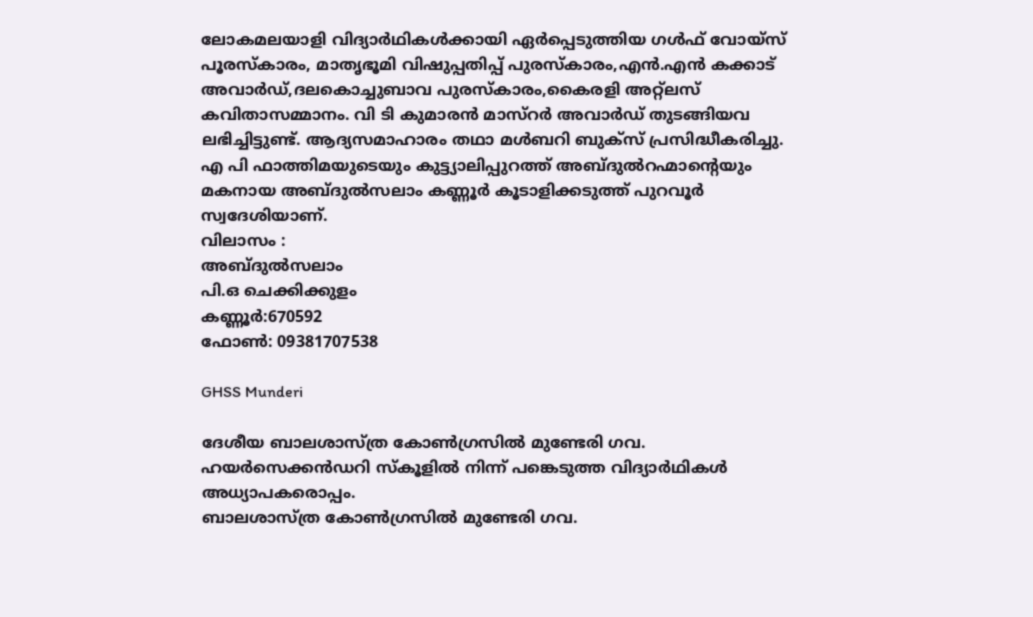ലോകമലയാളി വിദ്യാര്‍ഥികള്‍ക്കായി ഏര്‍പ്പെടുത്തിയ ഗള്‍ഫ് വോയ്സ് പൂരസ്കാരം, മാതൃഭൂമി വിഷുപ്പതിപ്പ് പുരസ്കാരം,എന്‍.എന്‍ കക്കാട് അവാര്‍ഡ്,ദലകൊച്ചുബാവ പുരസ്കാരം,കൈരളി അറ്റ്ലസ് കവിതാസമ്മാനം. വി ടി കുമാരന്‍ മാസ്റര്‍ അവാര്‍ഡ് തുടങ്ങിയവ ലഭിച്ചിട്ടുണ്ട്. ആദ്യസമാഹാരം തഥാ മള്‍ബറി ബുക്സ് പ്രസിദ്ധീകരിച്ചു.
എ പി ഫാത്തിമയുടെയും കുട്ട്യാലിപ്പുറത്ത് അബ്ദുല്‍റഹ്മാന്റെയും മകനായ അബ്ദുല്‍സലാം കണ്ണൂര്‍ കൂടാളിക്കടുത്ത് പുറവൂര്‍ സ്വദേശിയാണ്.
വിലാസം :
അബ്‌ദുല്‍സലാം
പി.ഒ ചെക്കിക്കുളം
കണ്ണൂര്‍:670592
ഫോണ്‍: 09381707538

GHSS Munderi

ദേശീയ ബാലശാസ്ത്ര കോണ്‍ഗ്രസില്‍ മുണ്ടേരി ഗവ. ഹയര്‍സെക്കന്‍ഡറി സ്കൂളില്‍ നിന്ന് പങ്കെടുത്ത വിദ്യാര്‍ഥികള്‍ അധ്യാപകരൊപ്പം.
ബാലശാസ്ത്ര കോണ്‍ഗ്രസില്‍ മുണ്ടേരി ഗവ.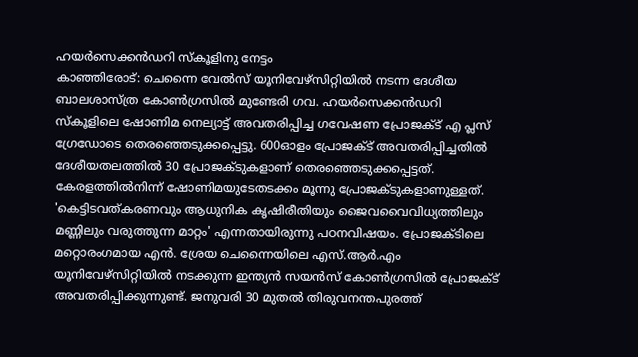ഹയര്‍സെക്കന്‍ഡറി സ്കൂളിനു നേട്ടം
കാഞ്ഞിരോട്: ചെന്നൈ വേല്‍സ് യൂനിവേഴ്സിറ്റിയില്‍ നടന്ന ദേശീയ ബാലശാസ്ത്ര കോണ്‍ഗ്രസില്‍ മുണ്ടേരി ഗവ. ഹയര്‍സെക്കന്‍ഡറി സ്കൂളിലെ ഷോണിമ നെല്യാട്ട് അവതരിപ്പിച്ച ഗവേഷണ പ്രോജക്ട് എ പ്ലസ് ഗ്രേഡോടെ തെരഞ്ഞെടുക്കപ്പെട്ടു. 600ഓളം പ്രോജക്ട് അവതരിപ്പിച്ചതില്‍ ദേശീയതലത്തില്‍ 30 പ്രോജക്ടുകളാണ് തെരഞ്ഞെടുക്കപ്പെട്ടത്. കേരളത്തില്‍നിന്ന് ഷോണിമയുടേതടക്കം മൂന്നു പ്രോജക്ടുകളാണുള്ളത്.
'കെട്ടിടവത്കരണവും ആധുനിക കൃഷിരീതിയും ജൈവവൈവിധ്യത്തിലും മണ്ണിലും വരുത്തുന്ന മാറ്റം' എന്നതായിരുന്നു പഠനവിഷയം. പ്രോജക്ടിലെ മറ്റൊരംഗമായ എന്‍. ശ്രേയ ചെന്നൈയിലെ എസ്.ആര്‍.എം യൂനിവേഴ്സിറ്റിയില്‍ നടക്കുന്ന ഇന്ത്യന്‍ സയന്‍സ് കോണ്‍ഗ്രസില്‍ പ്രോജക്ട് അവതരിപ്പിക്കുന്നുണ്ട്. ജനുവരി 30 മുതല്‍ തിരുവനന്തപുരത്ത്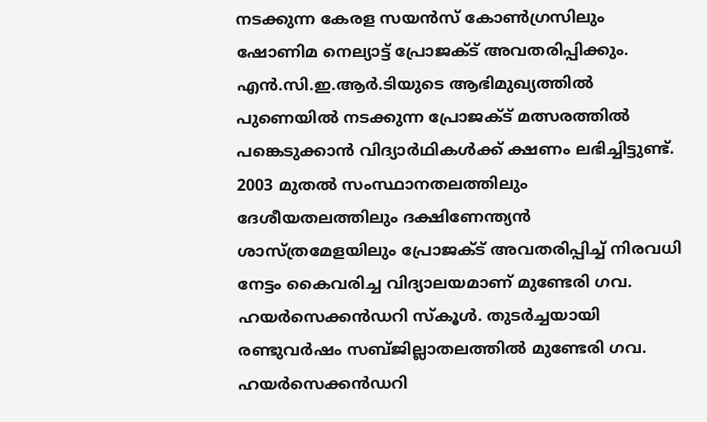നടക്കുന്ന കേരള സയന്‍സ് കോണ്‍ഗ്രസിലും ഷോണിമ നെല്യാട്ട് പ്രോജക്ട് അവതരിപ്പിക്കും. എന്‍.സി.ഇ.ആര്‍.ടിയുടെ ആഭിമുഖ്യത്തില്‍ പുണെയില്‍ നടക്കുന്ന പ്രോജക്ട് മത്സരത്തില്‍ പങ്കെടുക്കാന്‍ വിദ്യാര്‍ഥികള്‍ക്ക് ക്ഷണം ലഭിച്ചിട്ടുണ്ട്.
2003 മുതല്‍ സംസ്ഥാനതലത്തിലും ദേശീയതലത്തിലും ദക്ഷിണേന്ത്യന്‍ ശാസ്ത്രമേളയിലും പ്രോജക്ട് അവതരിപ്പിച്ച് നിരവധി നേട്ടം കൈവരിച്ച വിദ്യാലയമാണ് മുണ്ടേരി ഗവ. ഹയര്‍സെക്കന്‍ഡറി സ്കൂള്‍. തുടര്‍ച്ചയായി രണ്ടുവര്‍ഷം സബ്ജില്ലാതലത്തില്‍ മുണ്ടേരി ഗവ. ഹയര്‍സെക്കന്‍ഡറി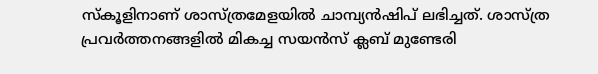സ്കൂളിനാണ് ശാസ്ത്രമേളയില്‍ ചാമ്പ്യന്‍ഷിപ് ലഭിച്ചത്. ശാസ്ത്ര പ്രവര്‍ത്തനങ്ങളില്‍ മികച്ച സയന്‍സ് ക്ലബ് മുണ്ടേരി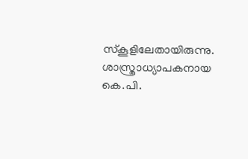സ്കൂളിലേതായിരുന്നു. ശാസ്ത്രാധ്യാപകനായ കെ.പി.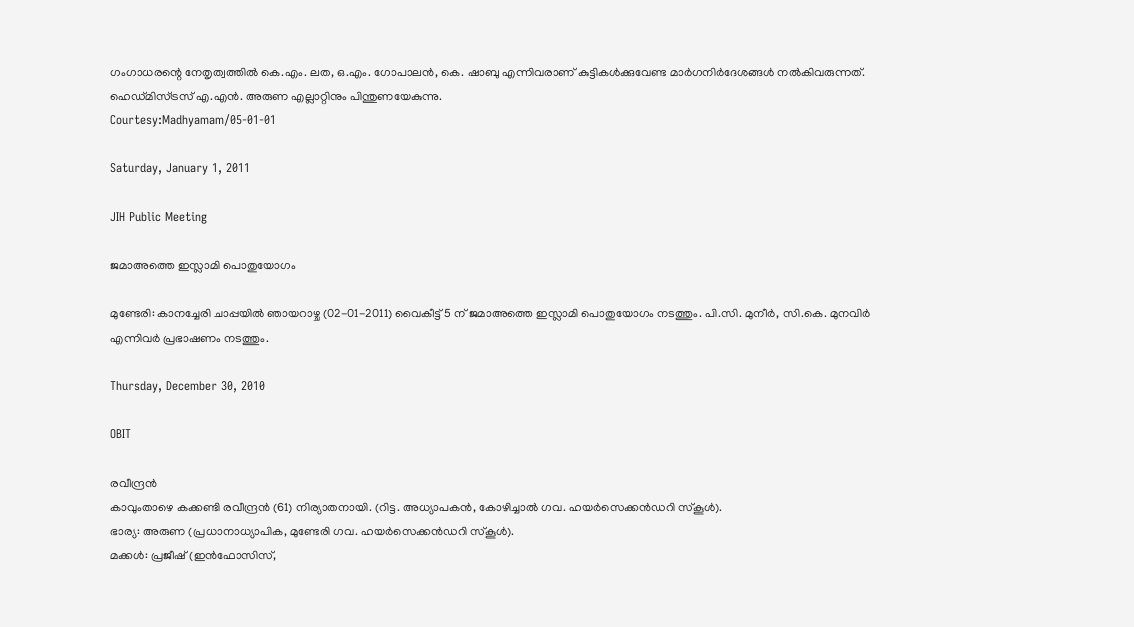ഗംഗാധരന്റെ നേതൃത്വത്തില്‍ കെ.എം. ലത, ഒ.എം. ഗോപാലന്‍, കെ. ഷാബു എന്നിവരാണ് കുട്ടികള്‍ക്കുവേണ്ട മാര്‍ഗനിര്‍ദേശങ്ങള്‍ നല്‍കിവരുന്നത്. ഹെഡ്മിസ്ട്രസ് എ.എന്‍. അരുണ എല്ലാറ്റിനും പിന്തുണയേകുന്നു.
Courtesy:Madhyamam/05-01-01

Saturday, January 1, 2011

JIH Public Meeting

ജമാഅത്തെ ഇസ്ലാമി പൊതുയോഗം

മുണ്ടേരി: കാനച്ചേരി ചാപ്പയില്‍ ഞായറാഴ്ച (02-01-2011) വൈകീട്ട് 5 ന് ജമാഅത്തെ ഇസ്ലാമി പൊതുയോഗം നടത്തും. പി.സി. മുനീര്‍, സി.കെ. മുനവിര്‍ എന്നിവര്‍ പ്രഭാഷണം നടത്തും.

Thursday, December 30, 2010

OBIT

രവീന്ദ്രന്‍
കാവുംതാഴെ കക്കണ്ടി രവീന്ദ്രന്‍ (61) നിര്യാതനായി. (റിട്ട. അധ്യാപകന്‍, കോഴിച്ചാല്‍ ഗവ. ഹയര്‍സെക്കന്‍ഡറി സ്കൂള്‍).
ഭാര്യ: അരുണ (പ്രധാനാധ്യാപിക, മുണ്ടേരി ഗവ. ഹയര്‍സെക്കന്‍ഡറി സ്കൂള്‍).
മക്കള്‍: പ്രജീഷ് (ഇന്‍ഫോസിസ്,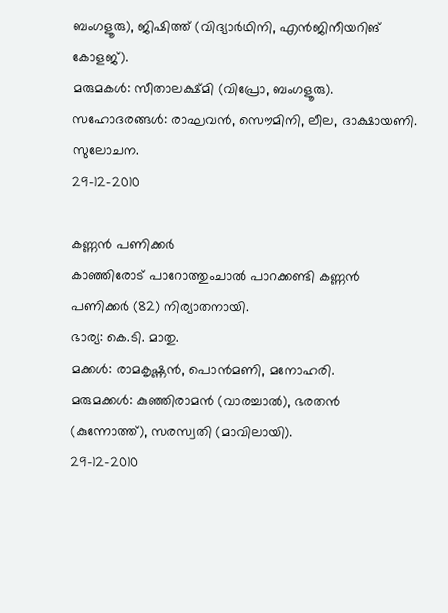ബംഗളൂരു), ജിഷിത്ത് (വിദ്യാര്‍ഥിനി, എന്‍ജിനീയറിങ് കോളജ്).
മരുമകള്‍: സീതാലക്ഷ്മി (വിപ്രോ, ബംഗളൂരു).
സഹോദരങ്ങള്‍: രാഘവന്‍, സൌമിനി, ലീല, ദാക്ഷായണി. സുലോചന.
29-12-2010

കണ്ണന്‍ പണിക്കര്‍
കാഞ്ഞിരോട് പാറോത്തുംചാല്‍ പാറക്കണ്ടി കണ്ണന്‍ പണിക്കര്‍ (82) നിര്യാതനായി.
ഭാര്യ: കെ.ടി. മാതു.
മക്കള്‍: രാമകൃഷ്ണന്‍, പൊന്‍മണി, മനോഹരി.
മരുമക്കള്‍: കുഞ്ഞിരാമന്‍ (വാരച്ചാല്‍), ഭരതന്‍ (കുന്നോത്ത്), സരസ്വതി (മാവിലായി).
29-12-2010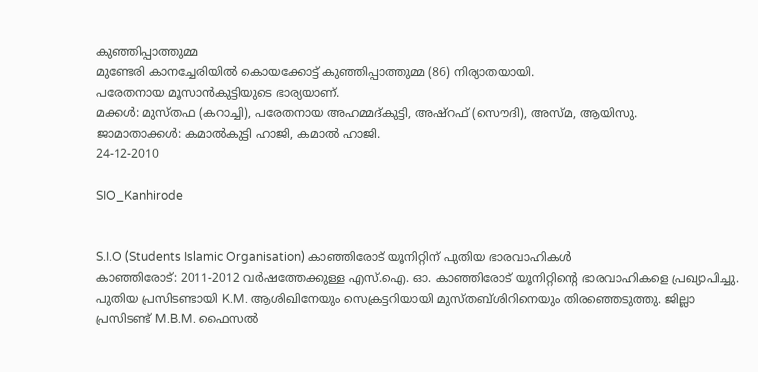കുഞ്ഞിപ്പാത്തുമ്മ
മുണ്ടേരി കാനച്ചേരിയില്‍ കൊയക്കോട്ട് കുഞ്ഞിപ്പാത്തുമ്മ (86) നിര്യാതയായി.
പരേതനായ മൂസാന്‍കുട്ടിയുടെ ഭാര്യയാണ്.
മക്കള്‍: മുസ്തഫ (കറാച്ചി), പരേതനായ അഹമ്മദ്കുട്ടി, അഷ്റഫ് (സൌദി), അസ്മ, ആയിസു.
ജാമാതാക്കള്‍: കമാല്‍കുട്ടി ഹാജി, കമാല്‍ ഹാജി.
24-12-2010

SIO_Kanhirode


S.I.O (Students Islamic Organisation) കാഞ്ഞിരോട് യൂനിറ്റിന് പുതിയ ഭാരവാഹികള്‍
കാഞ്ഞിരോട്: 2011-2012 വര്‍ഷത്തേക്കുള്ള എസ്.ഐ. ഓ. കാഞ്ഞിരോട് യൂനിറ്റിന്റെ ഭാരവാഹികളെ പ്രഖ്യാപിച്ചു. പുതിയ പ്രസിടണ്ടായി K.M. ആശിഖിനേയും സെക്രട്ടറിയായി മുസ്തബ്ശിറിനെയും തിരഞ്ഞെടുത്തു. ജില്ലാ പ്രസിടണ്ട് M.B.M. ഫൈസല്‍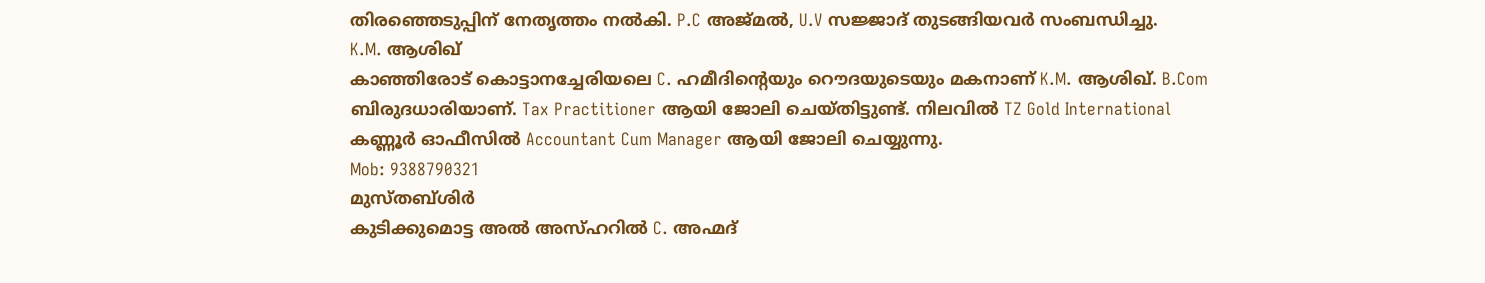തിരഞ്ഞെടുപ്പിന് നേതൃത്തം നല്‍കി. P.C അജ്മല്‍, U.V സജ്ജാദ് തുടങ്ങിയവര്‍ സംബന്ധിച്ചു.
K.M. ആശിഖ്
കാഞ്ഞിരോട് കൊട്ടാനച്ചേരിയലെ C. ഹമീദിന്റെയും റൌദയുടെയും മകനാണ് K.M. ആശിഖ്. B.Com ബിരുദധാരിയാണ്. Tax Practitioner ആയി ജോലി ചെയ്തിട്ടുണ്ട്. നിലവില്‍ TZ Gold International കണ്ണൂര്‍ ഓഫീസില്‍ Accountant Cum Manager ആയി ജോലി ചെയ്യുന്നു.
Mob: 9388790321
മുസ്തബ്ശിര്‍
കുടിക്കുമൊട്ട അല്‍ അസ്ഹറില്‍ C. അഹ്മദ്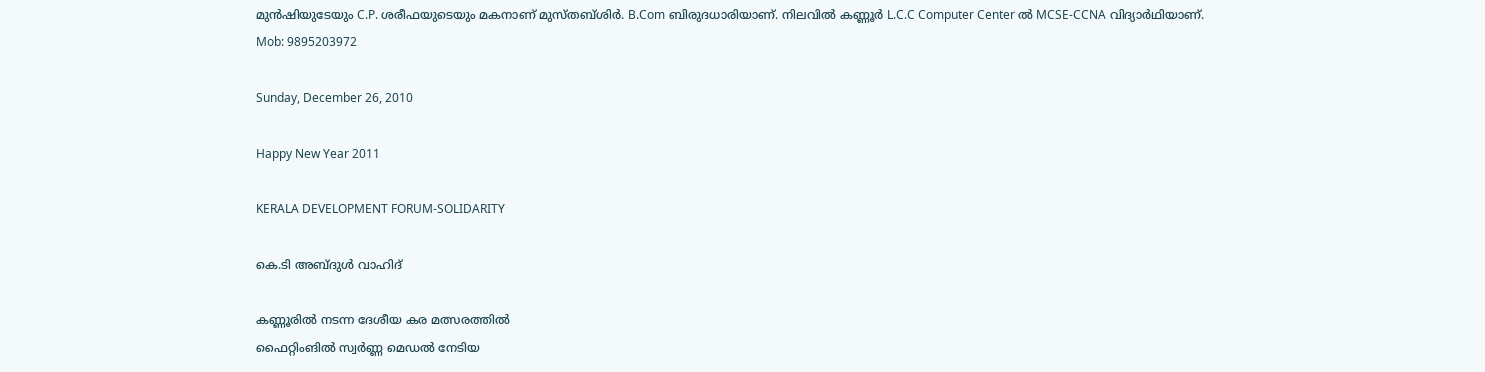മുന്‍ഷിയുടേയും C.P. ശരീഫയുടെയും മകനാണ് മുസ്തബ്ശിര്‍. B.Com ബിരുദധാരിയാണ്. നിലവില്‍ കണ്ണൂര്‍ L.C.C Computer Center ല്‍ MCSE-CCNA വിദ്യാര്‍ഥിയാണ്.
Mob: 9895203972

Sunday, December 26, 2010

Happy New Year 2011

KERALA DEVELOPMENT FORUM-SOLIDARITY

കെ.ടി അബ്ദുള്‍ വാഹിദ്

കണ്ണൂരില്‍ നടന്ന ദേശീയ കര മത്സരത്തില്‍
ഫൈറ്റിംങില്‍ സ്വര്‍ണ്ണ മെഡല്‍ നേടിയ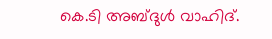കെ.ടി അബ്ദുള്‍ വാഹിദ്.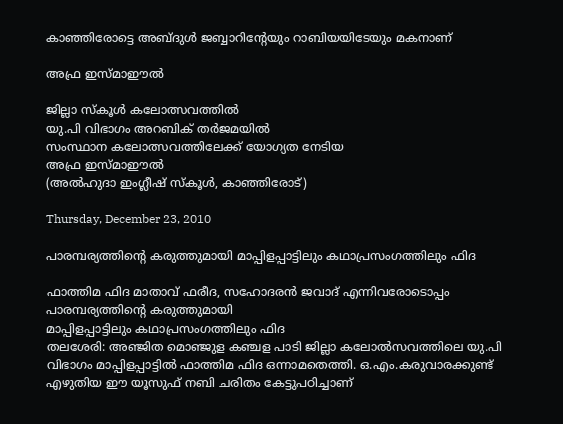കാഞ്ഞിരോട്ടെ അബ്ദുള്‍ ജബ്ബാറിന്റേയും റാബിയയിടേയും മകനാണ്

അഫ്ര ഇസ്മാഈല്‍

ജില്ലാ സ്കൂള്‍ കലോത്സവത്തില്‍
യു.പി വിഭാഗം അറബിക് തര്‍ജമയില്‍
സംസ്ഥാന കലോത്സവത്തിലേക്ക് യോഗ്യത നേടിയ
അഫ്ര ഇസ്മാഈല്‍
(അല്‍ഹുദാ ഇംഗ്ലീഷ് സ്കൂള്‍, കാഞ്ഞിരോട്)

Thursday, December 23, 2010

പാരമ്പര്യത്തിന്റെ കരുത്തുമായി മാപ്പിളപ്പാട്ടിലും കഥാപ്രസംഗത്തിലും ഫിദ

ഫാത്തിമ ഫിദ മാതാവ് ഫരീദ, സഹോദരന്‍ ജവാദ് എന്നിവരോടൊപ്പം
പാരമ്പര്യത്തിന്റെ കരുത്തുമായി
മാപ്പിളപ്പാട്ടിലും കഥാപ്രസംഗത്തിലും ഫിദ
തലശേരി: അഞ്ജിത മൊഞ്ജുള കഞ്ചള പാടി ജില്ലാ കലോല്‍സവത്തിലെ യു.പി വിഭാഗം മാപ്പിളപ്പാട്ടില്‍ ഫാത്തിമ ഫിദ ഒന്നാമതെത്തി. ഒ.എം.കരുവാരക്കുണ്ട് എഴുതിയ ഈ യൂസുഫ് നബി ചരിതം കേട്ടുപഠിച്ചാണ്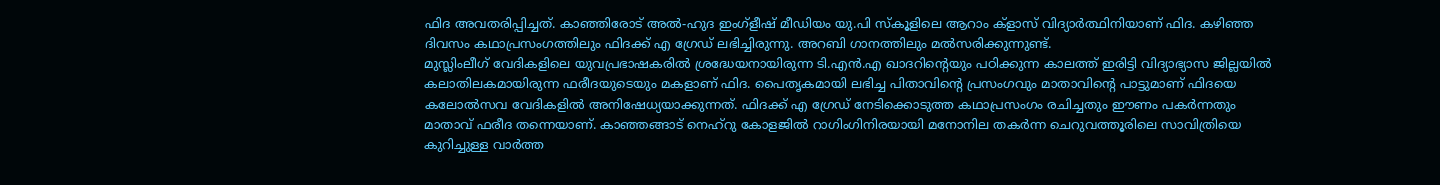ഫിദ അവതരിപ്പിച്ചത്. കാഞ്ഞിരോട് അല്‍-ഹുദ ഇംഗ്ളീഷ് മീഡിയം യു.പി സ്കൂളിലെ ആറാം ക്ളാസ് വിദ്യാര്‍ത്ഥിനിയാണ് ഫിദ. കഴിഞ്ഞ ദിവസം കഥാപ്രസംഗത്തിലും ഫിദക്ക് എ ഗ്രേഡ് ലഭിച്ചിരുന്നു. അറബി ഗാനത്തിലും മല്‍സരിക്കുന്നുണ്ട്.
മുസ്ലിംലീഗ് വേദികളിലെ യുവപ്രഭാഷകരില്‍ ശ്രദ്ധേയനായിരുന്ന ടി.എന്‍.എ ഖാദറിന്റെയും പഠിക്കുന്ന കാലത്ത് ഇരിട്ടി വിദ്യാഭ്യാസ ജില്ലയില്‍ കലാതിലകമായിരുന്ന ഫരീദയുടെയും മകളാണ് ഫിദ. പൈതൃകമായി ലഭിച്ച പിതാവിന്റെ പ്രസംഗവും മാതാവിന്റെ പാട്ടുമാണ് ഫിദയെ കലോല്‍സവ വേദികളില്‍ അനിഷേധ്യയാക്കുന്നത്. ഫിദക്ക് എ ഗ്രേഡ് നേടിക്കൊടുത്ത കഥാപ്രസംഗം രചിച്ചതും ഈണം പകര്‍ന്നതും മാതാവ് ഫരീദ തന്നെയാണ്. കാഞ്ഞങ്ങാട് നെഹ്റു കോളജില്‍ റാഗിംഗിനിരയായി മനോനില തകര്‍ന്ന ചെറുവത്തൂരിലെ സാവിത്രിയെ കുറിച്ചുള്ള വാര്‍ത്ത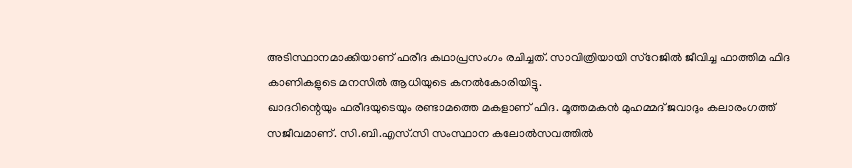അടിസ്ഥാനമാക്കിയാണ് ഫരീദ കഥാപ്രസംഗം രചിച്ചത്. സാവിത്രിയായി സ്റേജില്‍ ജീവിച്ച ഫാത്തിമ ഫിദ കാണികളുടെ മനസില്‍ ആധിയുടെ കനല്‍കോരിയിട്ടു.
ഖാദറിന്റെയും ഫരീദയുടെയും രണ്ടാമത്തെ മകളാണ് ഫിദ. മൂത്തമകന്‍ മുഹമ്മദ് ജവാദും കലാരംഗത്ത് സജീവമാണ്. സി.ബി.എസ്.സി സംസ്ഥാന കലോല്‍സവത്തില്‍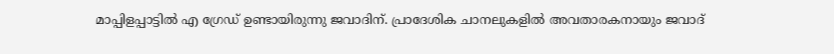മാപ്പിളപ്പാട്ടില്‍ എ ഗ്രേഡ് ഉണ്ടായിരുന്നു ജവാദിന്. പ്രാദേശിക ചാനലുകളില്‍ അവതാരകനായും ജവാദ്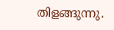തിളങ്ങുന്നു.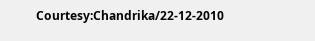Courtesy:Chandrika/22-12-2010